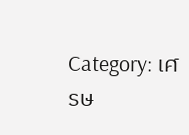Category: เศรษ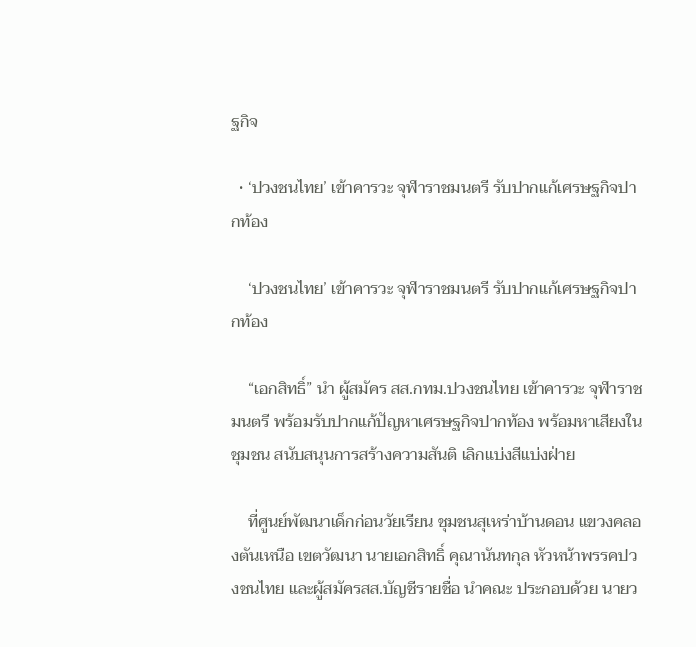ฐกิจ

  • ‘ปวงชนไทย’ เข้าคารวะ จุฬาราชมนตรี รับปากแก้เศรษฐกิจปากท้อง

    ‘ปวงชนไทย’ เข้าคารวะ จุฬาราชมนตรี รับปากแก้เศรษฐกิจปากท้อง

    “เอกสิทธิ์” นำ ผู้สมัคร สส.กทม.ปวงชนไทย เข้าคารวะ จุฬาราชมนตรี พร้อมรับปากแก้ปัญหาเศรษฐกิจปากท้อง พร้อมหาเสียงในชุมชน สนับสนุนการสร้างความสันติ เลิกแบ่งสีแบ่งฝ่าย

    ที่ศูนย์พัฒนาเด็กก่อนวัยเรียน ชุมชนสุเหร่าบ้านดอน แขวงคลองตันเหนือ เขตวัฒนา นายเอกสิทธิ์ คุณานันทกุล หัวหน้าพรรคปวงชนไทย และผู้สมัครสส.บัญชีรายชื่อ นำคณะ ประกอบด้วย นายว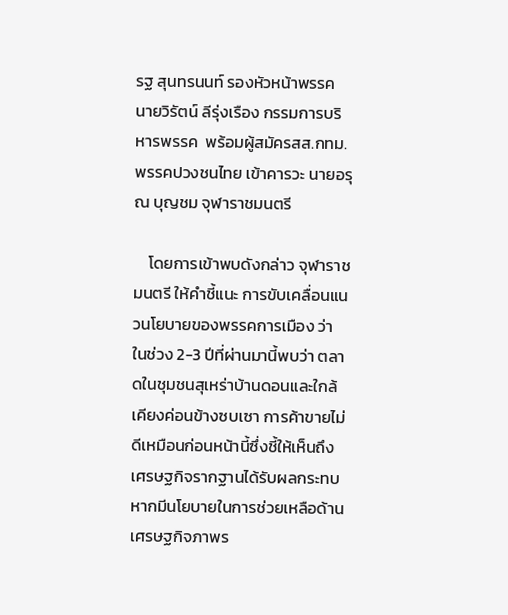รฐ สุนทรนนท์ รองหัวหน้าพรรค นายวิรัตน์ ลีรุ่งเรือง กรรมการบริหารพรรค  พร้อมผู้สมัครสส.กทม. พรรคปวงชนไทย เข้าคารวะ นายอรุณ บุญชม จุฬาราชมนตรี

    โดยการเข้าพบดังกล่าว จุฬาราชมนตรี ให้คำชี้แนะ การขับเคลื่อนแนวนโยบายของพรรคการเมือง ว่า ในช่วง 2-3 ปีที่ผ่านมานี้พบว่า ตลาดในชุมชนสุเหร่าบ้านดอนและใกล้เคียงค่อนข้างซบเซา การค้าขายไม่ดีเหมือนก่อนหน้านี้ซึ่งชี้ให้เห็นถึงเศรษฐกิจรากฐานได้รับผลกระทบ หากมีนโยบายในการช่วยเหลือด้านเศรษฐกิจภาพร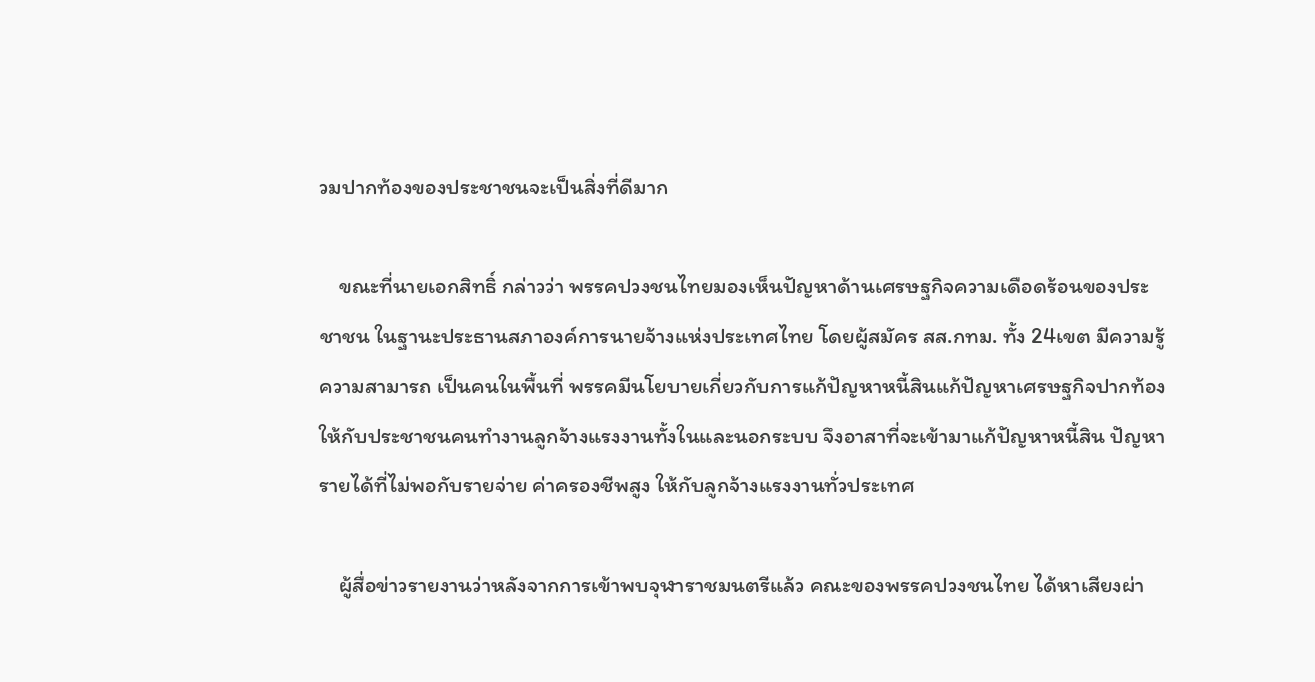วมปากท้องของประชาชนจะเป็นสิ่งที่ดีมาก

    ขณะที่นายเอกสิทธิ์ กล่าวว่า พรรคปวงชนไทยมองเห็นปัญหาด้านเศรษฐกิจความเดือดร้อนของประชาชน ในฐานะประธานสภาองค์การนายจ้างแห่งประเทศไทย โดยผู้สมัคร สส.กทม. ทั้ง 24เขต มีความรู้ความสามารถ เป็นคนในพื้นที่ พรรคมีนโยบายเกี่ยวกับการแก้ปัญหาหนี้สินแก้ปัญหาเศรษฐกิจปากท้องให้กับประชาชนคนทำงานลูกจ้างแรงงานทั้งในและนอกระบบ จึงอาสาที่จะเข้ามาแก้ปัญหาหนี้สิน ปัญหารายได้ที่ไม่พอกับรายจ่าย ค่าครองชีพสูง ให้กับลูกจ้างแรงงานทั่วประเทศ

    ผู้สื่อข่าวรายงานว่าหลังจากการเข้าพบจุฬาราชมนตรีแล้ว คณะของพรรคปวงชนไทย ได้หาเสียงผ่า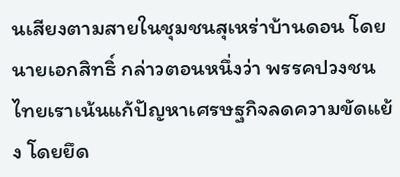นเสียงตามสายในชุมชนสุเหร่าบ้านดอน โดยนายเอกสิทธิ์ กล่าวตอนหนึ่งว่า พรรคปวงชนไทยเราเน้นแก้ปัญหาเศรษฐกิจลดความขัดแย้ง โดยยึด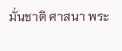มั่นชาติ ศาสนา พระ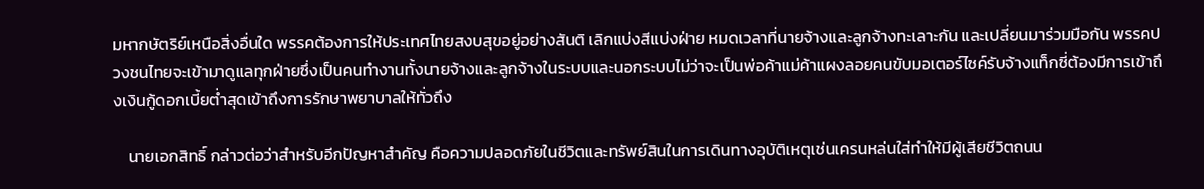มหากษัตริย์เหนือสิ่งอื่นใด พรรคต้องการให้ประเทศไทยสงบสุขอยู่อย่างสันติ เลิกแบ่งสีแบ่งฝ่าย หมดเวลาที่นายจ้างและลูกจ้างทะเลาะกัน และเปลี่ยนมาร่วมมือกัน พรรคปวงชนไทยจะเข้ามาดูแลทุกฝ่ายซึ่งเป็นคนทำงานทั้งนายจ้างและลูกจ้างในระบบและนอกระบบไม่ว่าจะเป็นพ่อค้าแม่ค้าแผงลอยคนขับมอเตอร์ไซค์รับจ้างแท็กซี่ต้องมีการเข้าถึงเงินกู้ดอกเบี้ยต่ำสุดเข้าถึงการรักษาพยาบาลให้ทั่วถึง

    นายเอกสิทธิ์ กล่าวต่อว่าสำหรับอีกปัญหาสำคัญ คือความปลอดภัยในชีวิตและทรัพย์สินในการเดินทางอุบัติเหตุเช่นเครนหล่นใส่ทำให้มีผู้เสียชีวิตถนน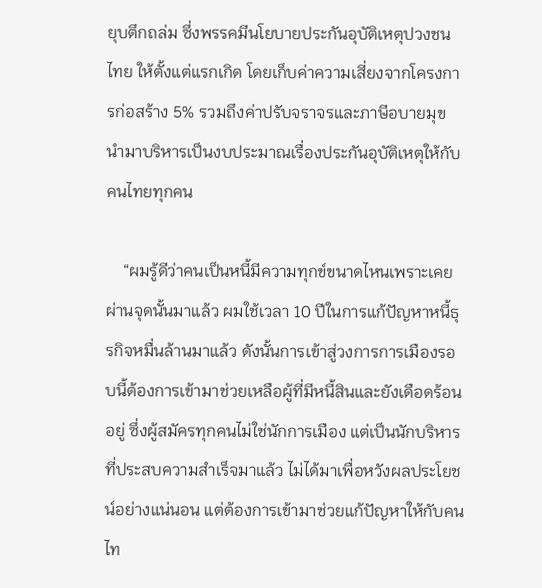ยุบตึกถล่ม ซึ่งพรรคมีนโยบายประกันอุบัติเหตุปวงชนไทย ให้ตั้งแต่แรกเกิด โดยเก็บค่าความเสี่ยงจากโครงการก่อสร้าง 5% รวมถึงค่าปรับจราจรและภาษีอบายมุข นำมาบริหารเป็นงบประมาณเรื่องประกันอุบัติเหตุให้กับคนไทยทุกคน

    “ผมรู้ดีว่าคนเป็นหนี้มีความทุกข์ขนาดไหนเพราะเคยผ่านจุดนั้นมาแล้ว ผมใช้เวลา 10 ปีในการแก้ปัญหาหนี้ธุรกิจหมื่นล้านมาแล้ว ดังนั้นการเข้าสู่วงการการเมืองรอบนี้ต้องการเข้ามาช่วยเหลือผู้ที่มีหนี้สินและยังเดือดร้อนอยู่ ซึ่งผู้สมัครทุกคนไม่ใช่นักการเมือง แต่เป็นนักบริหารที่ประสบความสำเร็จมาแล้ว ไม่ได้มาเพื่อหวังผลประโยชน์อย่างแน่นอน แต่ต้องการเข้ามาช่วยแก้ปัญหาให้กับคนไท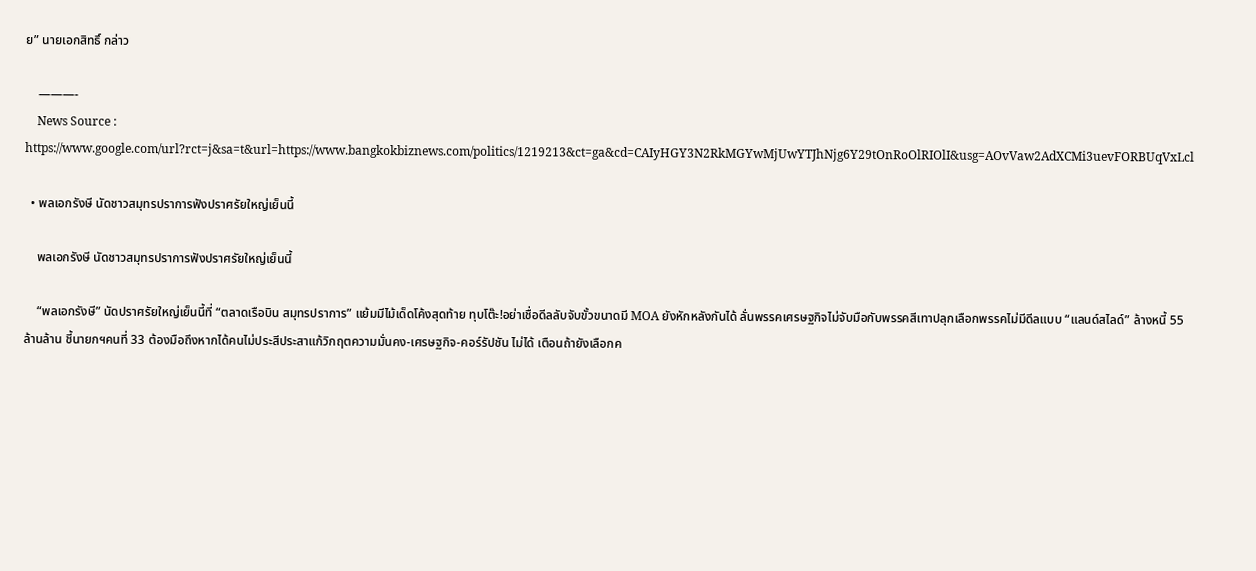ย” นายเอกสิทธิ์ กล่าว

    ———-
    News Source : https://www.google.com/url?rct=j&sa=t&url=https://www.bangkokbiznews.com/politics/1219213&ct=ga&cd=CAIyHGY3N2RkMGYwMjUwYTJhNjg6Y29tOnRoOlRIOlI&usg=AOvVaw2AdXCMi3uevFORBUqVxLcl

  • พลเอกรังษี นัดชาวสมุทรปราการฟังปราศรัยใหญ่เย็นนี้

    พลเอกรังษี นัดชาวสมุทรปราการฟังปราศรัยใหญ่เย็นนี้

    “พลเอกรังษี” นัดปราศรัยใหญ่เย็นนี้ที่ “ตลาดเรือบิน สมุทรปราการ” แย้มมีไม้เด็ดโค้งสุดท้าย ทุบโต๊ะ!อย่าเชื่อดีลลับจับขั้วขนาดมี MOA ยังหักหลังกันได้ ลั่นพรรคเศรษฐกิจไม่จับมือกับพรรคสีเทาปลุกเลือกพรรคไม่มีดีลแบบ “แลนด์สไลด์” ล้างหนี้ 55 ล้านล้าน ชี้นายกฯคนที่ 33 ต้องมือถึงหากได้คนไม่ประสีประสาแก้วิกฤตความมั่นคง-เศรษฐกิจ-คอร์รัปชัน ไม่ได้ เตือนถ้ายังเลือกค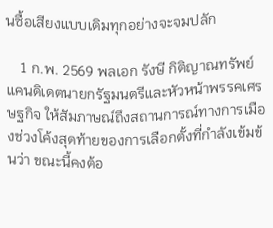นซื้อเสียงแบบเดิมทุกอย่างจะจมปลัก

    1 ก.พ. 2569 พลเอก รังษี กิติญาณทรัพย์ แคนดิเดตนายกรัฐมนตรีและหัวหน้าพรรคเศรษฐกิจ ให้สัมภาษณ์ถึงสถานการณ์ทางการเมืองช่วงโค้งสุดท้ายของการเลือกตั้งที่กำลังเข้มข้นว่า ขณะนี้คงต้อ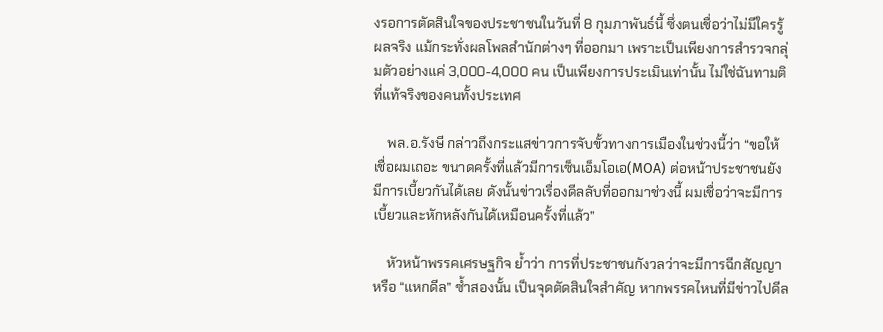งรอการตัดสินใจของประชาชนในวันที่ 8 กุมภาพันธ์นี้ ซึ่งตนเชื่อว่าไม่มีใครรู้ผลจริง แม้กระทั่งผลโพลสำนักต่างๆ ที่ออกมา เพราะเป็นเพียงการสำรวจกลุ่มตัวอย่างแค่ 3,000-4,000 คน เป็นเพียงการประเมินเท่านั้น ไม่ใช่ฉันทามติที่แท้จริงของคนทั้งประเทศ

    พล.อ.รังษี กล่าวถึงกระแสข่าวการจับขั้วทางการเมืองในช่วงนี้ว่า “ขอให้เชื่อผมเถอะ ขนาดครั้งที่แล้วมีการเซ็นเอ็มโอเอ(MOA) ต่อหน้าประชาชนยังมีการเบี้ยวกันได้เลย ดังนั้นข่าวเรื่องดีลลับที่ออกมาช่วงนี้ ผมเชื่อว่าจะมีการเบี้ยวและหักหลังกันได้เหมือนครั้งที่แล้ว”

    หัวหน้าพรรคเศรษฐกิจ ย้ำว่า การที่ประชาชนกังวลว่าจะมีการฉีกสัญญาหรือ “แหกดีล” ซ้ำสองนั้น เป็นจุดตัดสินใจสำคัญ หากพรรคไหนที่มีข่าวไปดีล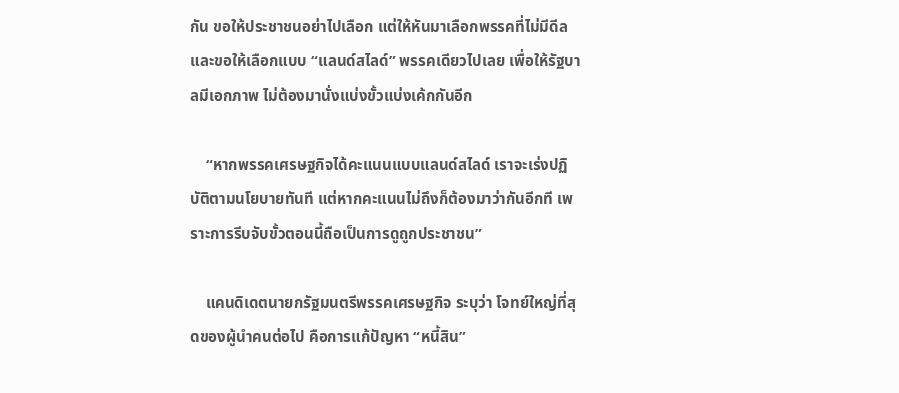กัน ขอให้ประชาชนอย่าไปเลือก แต่ให้หันมาเลือกพรรคที่ไม่มีดีล และขอให้เลือกแบบ “แลนด์สไลด์” พรรคเดียวไปเลย เพื่อให้รัฐบาลมีเอกภาพ ไม่ต้องมานั่งแบ่งขั้วแบ่งเค้กกันอีก

    “หากพรรคเศรษฐกิจได้คะแนนแบบแลนด์สไลด์ เราจะเร่งปฏิบัติตามนโยบายทันที แต่หากคะแนนไม่ถึงก็ต้องมาว่ากันอีกที เพราะการรีบจับขั้วตอนนี้ถือเป็นการดูถูกประชาชน”

    แคนดิเดตนายกรัฐมนตรีพรรคเศรษฐกิจ ระบุว่า โจทย์ใหญ่ที่สุดของผู้นำคนต่อไป คือการแก้ปัญหา “หนี้สิน”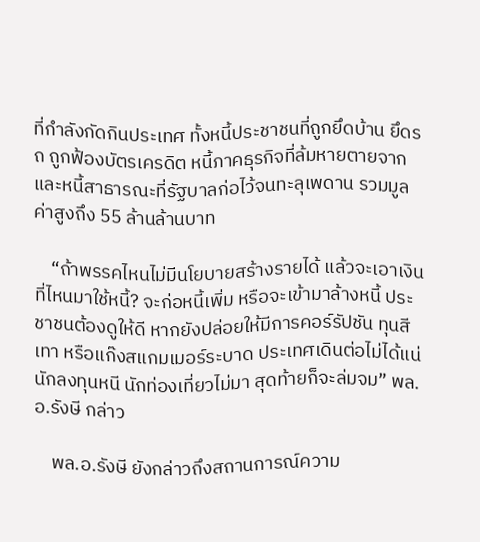ที่กำลังกัดกินประเทศ ทั้งหนี้ประชาชนที่ถูกยึดบ้าน ยึดรถ ถูกฟ้องบัตรเครดิต หนี้ภาคธุรกิจที่ล้มหายตายจาก และหนี้สาธารณะที่รัฐบาลก่อไว้จนทะลุเพดาน รวมมูลค่าสูงถึง 55 ล้านล้านบาท

    “ถ้าพรรคไหนไม่มีนโยบายสร้างรายได้ แล้วจะเอาเงินที่ไหนมาใช้หนี้? จะก่อหนี้เพิ่ม หรือจะเข้ามาล้างหนี้ ประชาชนต้องดูให้ดี หากยังปล่อยให้มีการคอร์รัปชัน ทุนสีเทา หรือแก๊งสแกมเมอร์ระบาด ประเทศเดินต่อไม่ได้แน่ นักลงทุนหนี นักท่องเที่ยวไม่มา สุดท้ายก็จะล่มจม” พล.อ.รังษี กล่าว

    พล.อ.รังษี ยังกล่าวถึงสถานการณ์ความ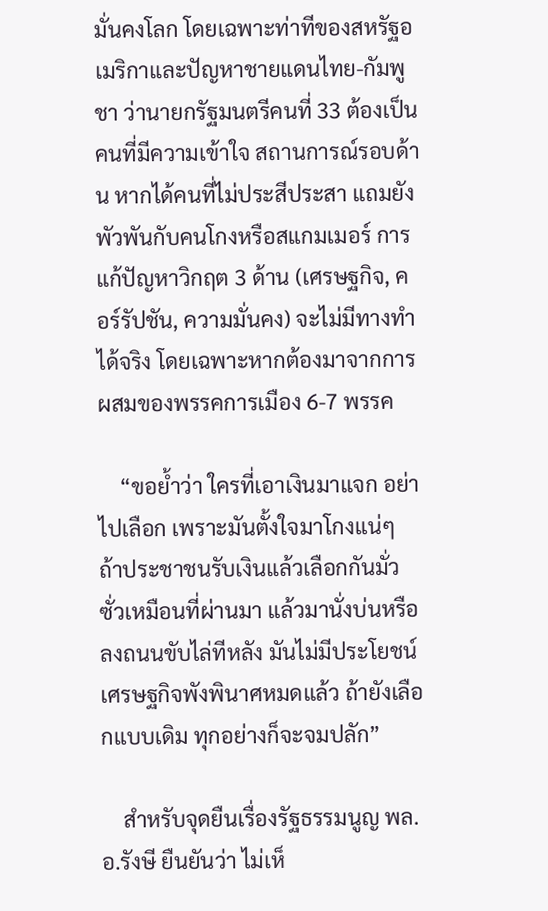มั่นคงโลก โดยเฉพาะท่าทีของสหรัฐอเมริกาและปัญหาชายแดนไทย-กัมพูชา ว่านายกรัฐมนตรีคนที่ 33 ต้องเป็นคนที่มีความเข้าใจ สถานการณ์รอบด้าน หากได้คนที่ไม่ประสีประสา แถมยังพัวพันกับคนโกงหรือสแกมเมอร์ การแก้ปัญหาวิกฤต 3 ด้าน (เศรษฐกิจ, คอร์รัปชัน, ความมั่นคง) จะไม่มีทางทำได้จริง โดยเฉพาะหากต้องมาจากการผสมของพรรคการเมือง 6-7 พรรค

    “ขอย้ำว่า ใครที่เอาเงินมาแจก อย่าไปเลือก เพราะมันตั้งใจมาโกงแน่ๆ ถ้าประชาชนรับเงินแล้วเลือกกันมั่วซั่วเหมือนที่ผ่านมา แล้วมานั่งบ่นหรือลงถนนขับไล่ทีหลัง มันไม่มีประโยชน์ เศรษฐกิจพังพินาศหมดแล้ว ถ้ายังเลือกแบบเดิม ทุกอย่างก็จะจมปลัก”

    สำหรับจุดยืนเรื่องรัฐธรรมนูญ พล.อ.รังษี ยืนยันว่า ไม่เห็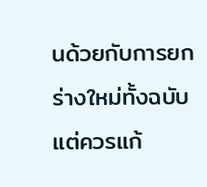นด้วยกับการยกร่างใหม่ทั้งฉบับ แต่ควรแก้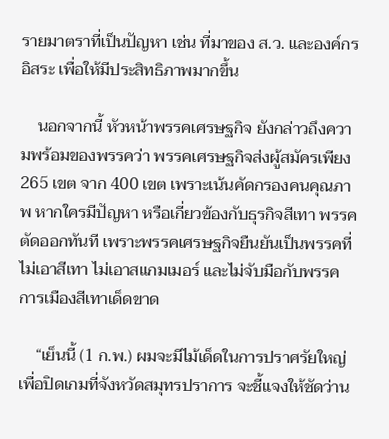รายมาตราที่เป็นปัญหา เช่น ที่มาของ ส.ว. และองค์กรอิสระ เพื่อให้มีประสิทธิภาพมากขึ้น

    นอกจากนี้ หัวหน้าพรรคเศรษฐกิจ ยังกล่าวถึงความพร้อมของพรรคว่า พรรคเศรษฐกิจส่งผู้สมัครเพียง 265 เขต จาก 400 เขต เพราะเน้นคัดกรองคนคุณภาพ หากใครมีปัญหา หรือเกี่ยวข้องกับธุรกิจสีเทา พรรคตัดออกทันที เพราะพรรคเศรษฐกิจยืนยันเป็นพรรคที่ไม่เอาสีเทา ไม่เอาสแกมเมอร์ และไม่จับมือกับพรรคการเมืองสีเทาเด็ดขาด

    “เย็นนี้ (1 ก.พ.) ผมจะมีไม้เด็ดในการปราศรัยใหญ่เพื่อปิดเกมที่จังหวัดสมุทรปราการ จะชี้แจงให้ชัดว่าน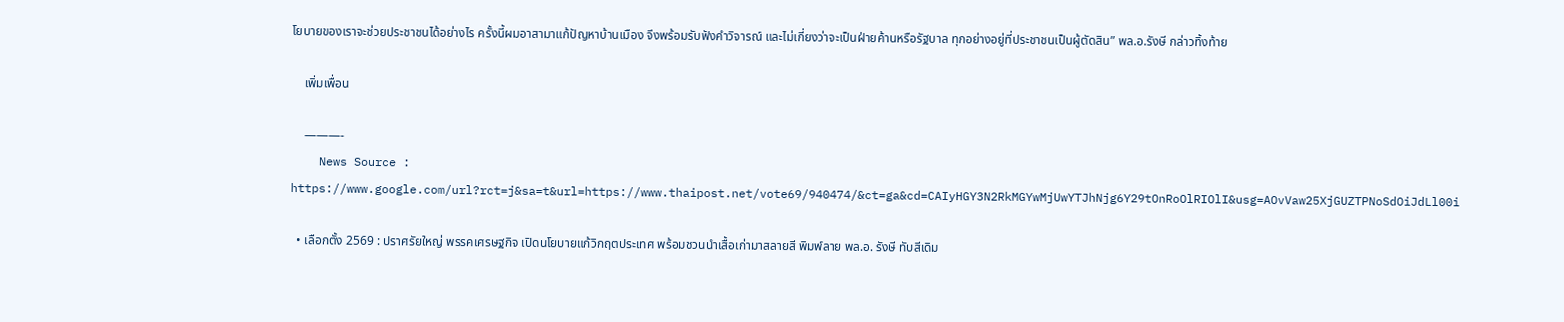โยบายของเราจะช่วยประชาชนได้อย่างไร ครั้งนี้ผมอาสามาแก้ปัญหาบ้านเมือง จึงพร้อมรับฟังคำวิจารณ์ และไม่เกี่ยงว่าจะเป็นฝ่ายค้านหรือรัฐบาล ทุกอย่างอยู่ที่ประชาชนเป็นผู้ตัดสิน” พล.อ.รังษี กล่าวทิ้งท้าย

    เพิ่มเพื่อน

    ———-
    News Source : https://www.google.com/url?rct=j&sa=t&url=https://www.thaipost.net/vote69/940474/&ct=ga&cd=CAIyHGY3N2RkMGYwMjUwYTJhNjg6Y29tOnRoOlRIOlI&usg=AOvVaw25XjGUZTPNoSdOiJdLl00i

  • เลือกตั้ง 2569 : ปราศรัยใหญ่ พรรคเศรษฐกิจ เปิดนโยบายแก้วิกฤตประเทศ พร้อมชวนนำเสื้อเก่ามาสลายสี พิมพ์ลาย พล.อ. รังษี ทับสีเดิม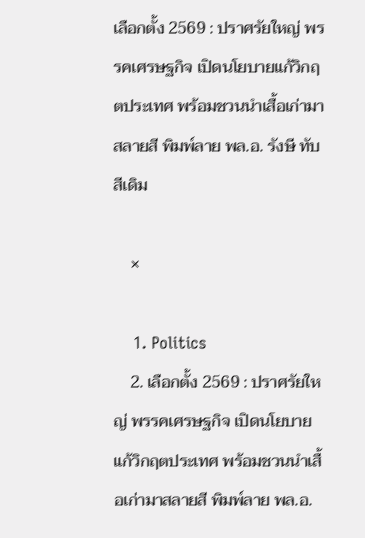เลือกตั้ง 2569 : ปราศรัยใหญ่ พรรคเศรษฐกิจ เปิดนโยบายแก้วิกฤตประเทศ พร้อมชวนนำเสื้อเก่ามาสลายสี พิมพ์ลาย พล.อ. รังษี ทับสีเดิม

    ×

    1. Politics
    2. เลือกตั้ง 2569 : ปราศรัยใหญ่ พรรคเศรษฐกิจ เปิดนโยบายแก้วิกฤตประเทศ พร้อมชวนนำเสื้อเก่ามาสลายสี พิมพ์ลาย พล.อ.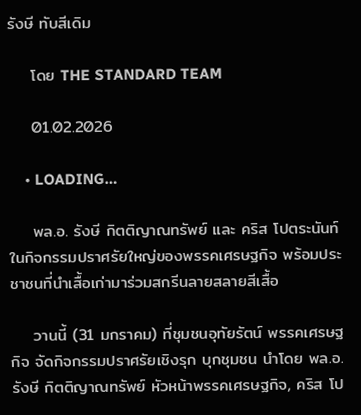รังษี ทับสีเดิม

    โดย THE STANDARD TEAM

    01.02.2026

    • LOADING…

    พล.อ. รังษี กิตติญาณทรัพย์ และ คริส โปตระนันท์ ในกิจกรรมปราศรัยใหญ่ของพรรคเศรษฐกิจ พร้อมประชาชนที่นำเสื้อเก่ามาร่วมสกรีนลายสลายสีเสื้อ

    วานนี้ (31 มกราคม) ที่ชุมชนอุทัยรัตน์ พรรคเศรษฐกิจ จัดกิจกรรมปราศรัยเชิงรุก บุกชุมชน นำโดย พล.อ. รังษี กิตติญาณทรัพย์ หัวหน้าพรรคเศรษฐกิจ, คริส โป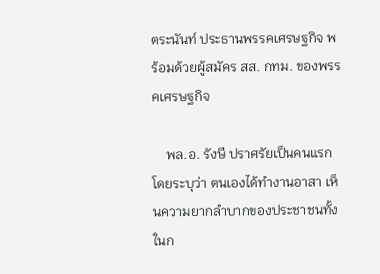ตระนันท์ ประธานพรรคเศรษฐกิจ พร้อมด้วยผู้สมัคร สส. กทม. ของพรรคเศรษฐกิจ

    พล.อ. รังษี ปราศรัยเป็นคนแรก โดยระบุว่า ตนเองได้ทำงานอาสา เห็นความยากลำบากของประชาชนทั้งในก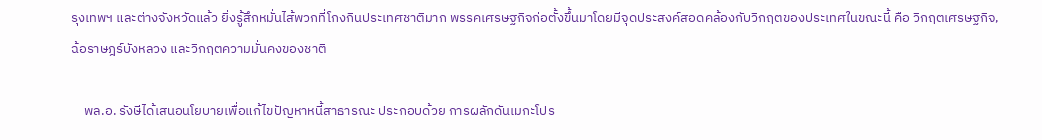รุงเทพฯ และต่างจังหวัดแล้ว ยิ่งรู้สึกหมั่นไส้พวกที่โกงกินประเทศชาติมาก พรรคเศรษฐกิจก่อตั้งขึ้นมาโดยมีจุดประสงค์สอดคล้องกับวิกฤตของประเทศในขณะนี้ คือ วิกฤตเศรษฐกิจ, ฉ้อราษฎร์บังหลวง และวิกฤตความมั่นคงของชาติ

    พล.อ. รังษีได้เสนอนโยบายเพื่อแก้ไขปัญหาหนี้สาธารณะ ประกอบด้วย การผลักดันเมกะโปร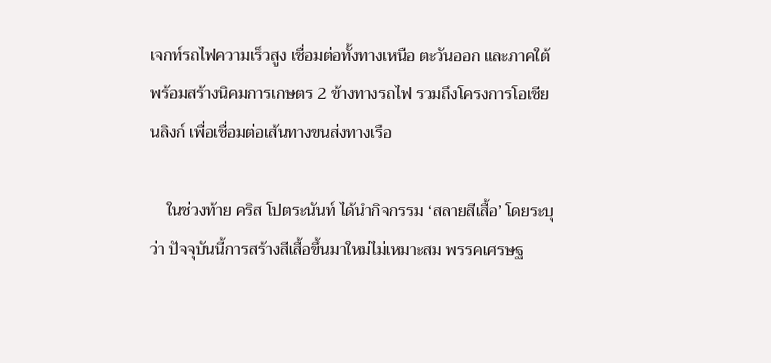เจกท์รถไฟความเร็วสูง เชื่อมต่อทั้งทางเหนือ ตะวันออก และภาคใต้ พร้อมสร้างนิคมการเกษตร 2 ข้างทางรถไฟ รวมถึงโครงการโอเชียนลิงก์ เพื่อเชื่อมต่อเส้นทางขนส่งทางเรือ

    ในช่วงท้าย คริส โปตระนันท์ ได้นำกิจกรรม ‘สลายสีเสื้อ’ โดยระบุว่า ปัจจุบันนี้การสร้างสีเสื้อขึ้นมาใหม่ไม่เหมาะสม พรรคเศรษฐ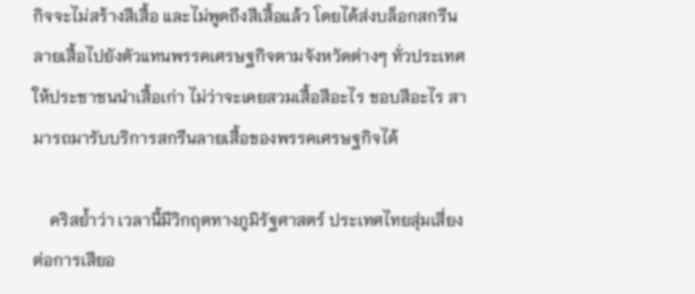กิจจะไม่สร้างสีเสื้อ และไม่พูดถึงสีเสื้อแล้ว โดยได้ส่งบล็อกสกรีนลายเสื้อไปยังตัวแทนพรรคเศรษฐกิจตามจังหวัดต่างๆ ทั่วประเทศ ให้ประชาชนนำเสื้อเก่า ไม่ว่าจะเคยสวมเสื้อสีอะไร ชอบสีอะไร สามารถมารับบริการสกรีนลายเสื้อของพรรคเศรษฐกิจได้

    คริสย้ำว่า เวลานี้มีวิกฤตทางภูมิรัฐศาสตร์ ประเทศไทยสุ่มเสี่ยงต่อการเสียอ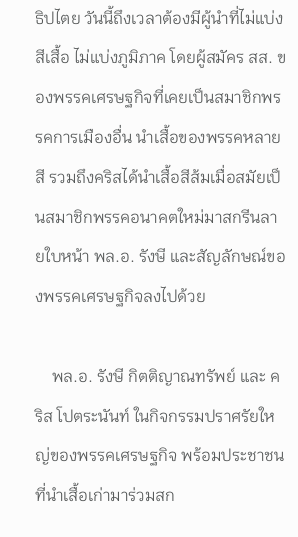ธิปไตย วันนี้ถึงเวลาต้องมีผู้นำที่ไม่แบ่งสีเสื้อ ไม่แบ่งภูมิภาค โดยผู้สมัคร สส. ของพรรคเศรษฐกิจที่เคยเป็นสมาชิกพรรคการเมืองอื่น นำเสื้อของพรรคหลายสี รวมถึงคริสได้นำเสื้อสีส้มเมื่อสมัยเป็นสมาชิกพรรคอนาคตใหม่มาสกรีนลายใบหน้า พล.อ. รังษี และสัญลักษณ์ของพรรคเศรษฐกิจลงไปด้วย

    พล.อ. รังษี กิตติญาณทรัพย์ และ คริส โปตระนันท์ ในกิจกรรมปราศรัยใหญ่ของพรรคเศรษฐกิจ พร้อมประชาชนที่นำเสื้อเก่ามาร่วมสก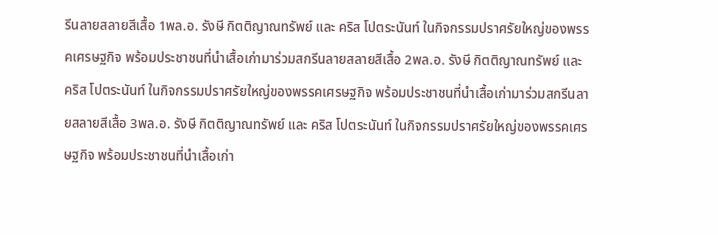รีนลายสลายสีเสื้อ 1พล.อ. รังษี กิตติญาณทรัพย์ และ คริส โปตระนันท์ ในกิจกรรมปราศรัยใหญ่ของพรรคเศรษฐกิจ พร้อมประชาชนที่นำเสื้อเก่ามาร่วมสกรีนลายสลายสีเสื้อ 2พล.อ. รังษี กิตติญาณทรัพย์ และ คริส โปตระนันท์ ในกิจกรรมปราศรัยใหญ่ของพรรคเศรษฐกิจ พร้อมประชาชนที่นำเสื้อเก่ามาร่วมสกรีนลายสลายสีเสื้อ 3พล.อ. รังษี กิตติญาณทรัพย์ และ คริส โปตระนันท์ ในกิจกรรมปราศรัยใหญ่ของพรรคเศรษฐกิจ พร้อมประชาชนที่นำเสื้อเก่า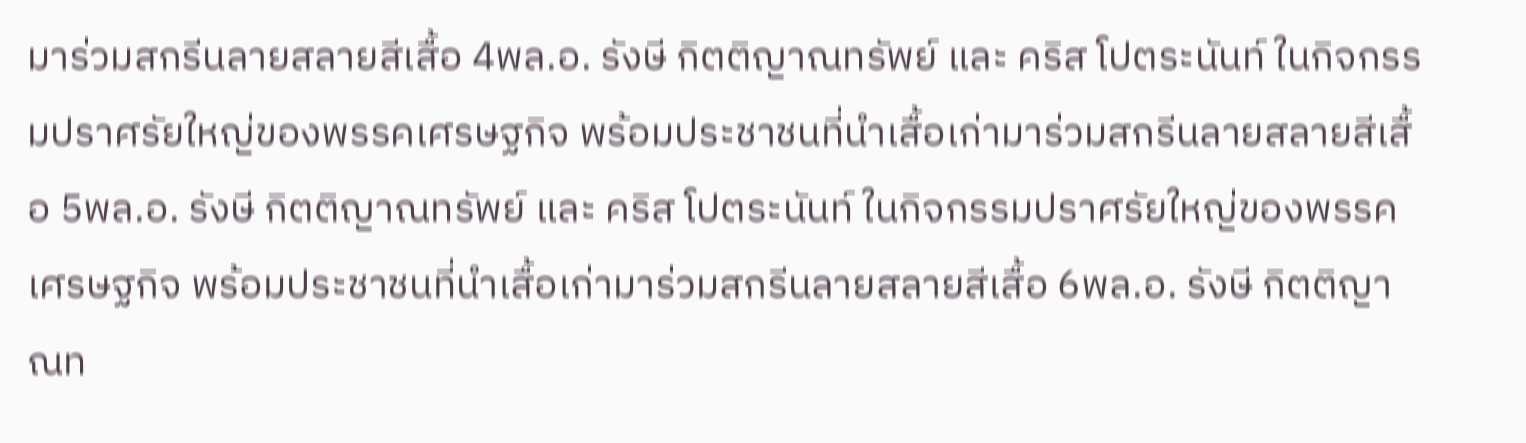มาร่วมสกรีนลายสลายสีเสื้อ 4พล.อ. รังษี กิตติญาณทรัพย์ และ คริส โปตระนันท์ ในกิจกรรมปราศรัยใหญ่ของพรรคเศรษฐกิจ พร้อมประชาชนที่นำเสื้อเก่ามาร่วมสกรีนลายสลายสีเสื้อ 5พล.อ. รังษี กิตติญาณทรัพย์ และ คริส โปตระนันท์ ในกิจกรรมปราศรัยใหญ่ของพรรคเศรษฐกิจ พร้อมประชาชนที่นำเสื้อเก่ามาร่วมสกรีนลายสลายสีเสื้อ 6พล.อ. รังษี กิตติญาณท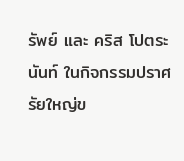รัพย์ และ คริส โปตระนันท์ ในกิจกรรมปราศรัยใหญ่ข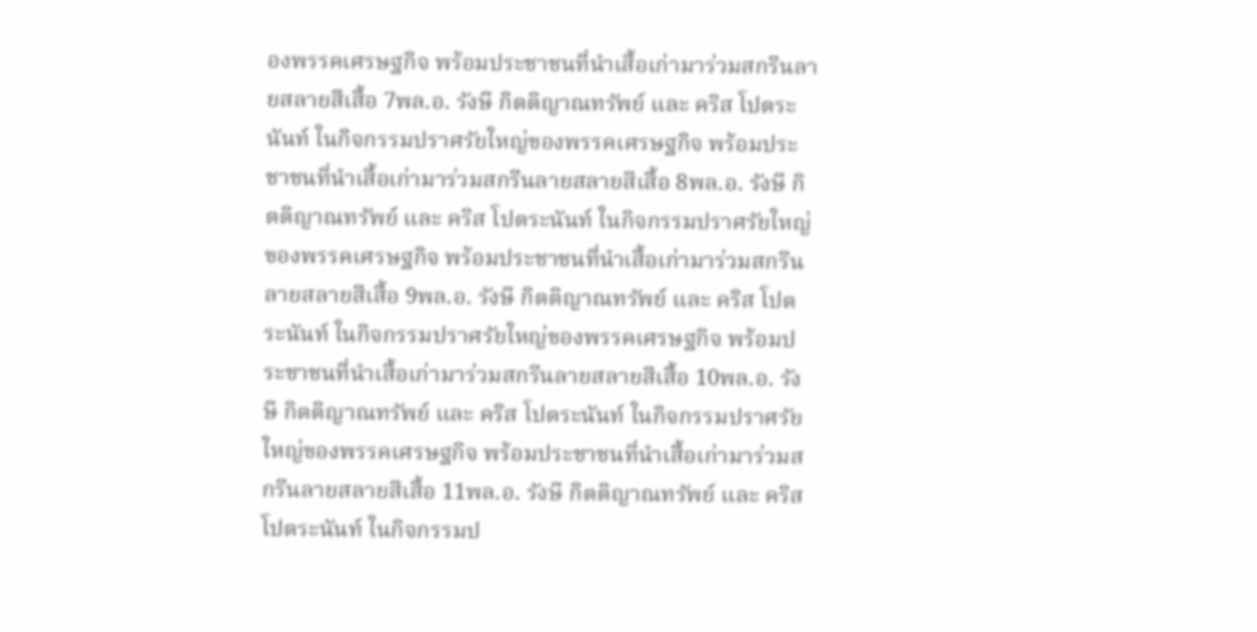องพรรคเศรษฐกิจ พร้อมประชาชนที่นำเสื้อเก่ามาร่วมสกรีนลายสลายสีเสื้อ 7พล.อ. รังษี กิตติญาณทรัพย์ และ คริส โปตระนันท์ ในกิจกรรมปราศรัยใหญ่ของพรรคเศรษฐกิจ พร้อมประชาชนที่นำเสื้อเก่ามาร่วมสกรีนลายสลายสีเสื้อ 8พล.อ. รังษี กิตติญาณทรัพย์ และ คริส โปตระนันท์ ในกิจกรรมปราศรัยใหญ่ของพรรคเศรษฐกิจ พร้อมประชาชนที่นำเสื้อเก่ามาร่วมสกรีนลายสลายสีเสื้อ 9พล.อ. รังษี กิตติญาณทรัพย์ และ คริส โปตระนันท์ ในกิจกรรมปราศรัยใหญ่ของพรรคเศรษฐกิจ พร้อมประชาชนที่นำเสื้อเก่ามาร่วมสกรีนลายสลายสีเสื้อ 10พล.อ. รังษี กิตติญาณทรัพย์ และ คริส โปตระนันท์ ในกิจกรรมปราศรัยใหญ่ของพรรคเศรษฐกิจ พร้อมประชาชนที่นำเสื้อเก่ามาร่วมสกรีนลายสลายสีเสื้อ 11พล.อ. รังษี กิตติญาณทรัพย์ และ คริส โปตระนันท์ ในกิจกรรมป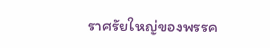ราศรัยใหญ่ของพรรค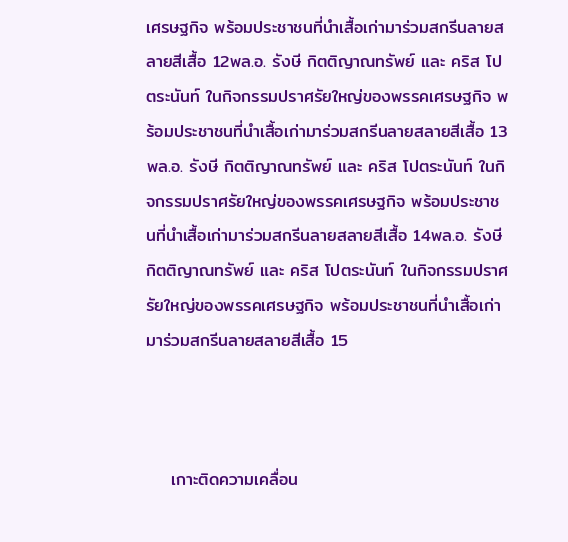เศรษฐกิจ พร้อมประชาชนที่นำเสื้อเก่ามาร่วมสกรีนลายสลายสีเสื้อ 12พล.อ. รังษี กิตติญาณทรัพย์ และ คริส โปตระนันท์ ในกิจกรรมปราศรัยใหญ่ของพรรคเศรษฐกิจ พร้อมประชาชนที่นำเสื้อเก่ามาร่วมสกรีนลายสลายสีเสื้อ 13พล.อ. รังษี กิตติญาณทรัพย์ และ คริส โปตระนันท์ ในกิจกรรมปราศรัยใหญ่ของพรรคเศรษฐกิจ พร้อมประชาชนที่นำเสื้อเก่ามาร่วมสกรีนลายสลายสีเสื้อ 14พล.อ. รังษี กิตติญาณทรัพย์ และ คริส โปตระนันท์ ในกิจกรรมปราศรัยใหญ่ของพรรคเศรษฐกิจ พร้อมประชาชนที่นำเสื้อเก่ามาร่วมสกรีนลายสลายสีเสื้อ 15



    เกาะติดความเคลื่อน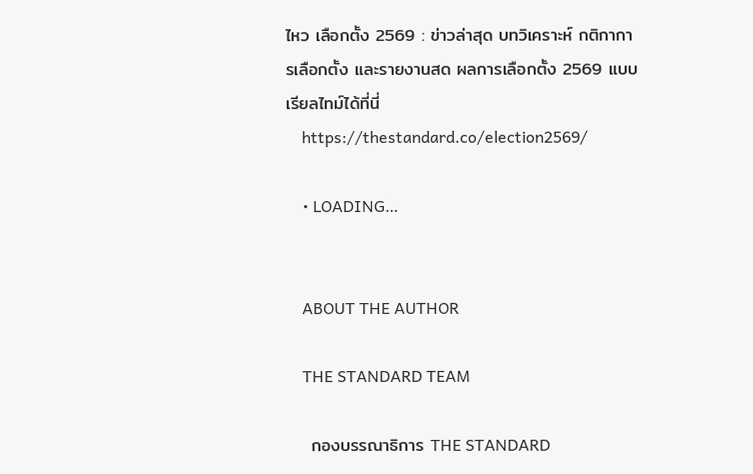ไหว เลือกตั้ง 2569 : ข่าวล่าสุด บทวิเคราะห์ กติกาการเลือกตั้ง และรายงานสด ผลการเลือกตั้ง 2569 แบบเรียลไทม์ได้ที่นี่
    https://thestandard.co/election2569/

    • LOADING…


    ABOUT THE AUTHOR

    THE STANDARD TEAM

    กองบรรณาธิการ THE STANDARD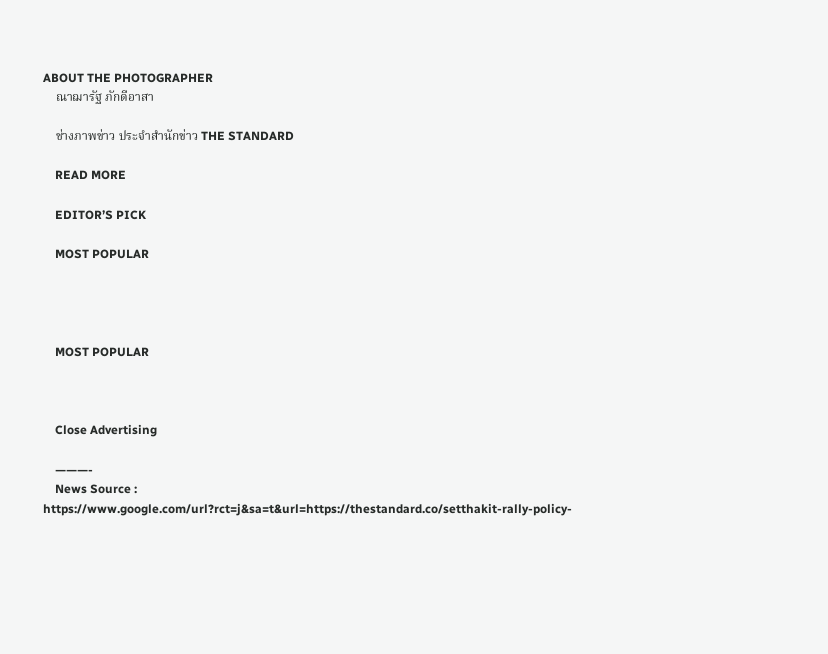ABOUT THE PHOTOGRAPHER
    ณาฌารัฐ ภักดีอาสา

    ช่างภาพข่าว ประจำสำนักข่าว THE STANDARD

    READ MORE

    EDITOR’S PICK

    MOST POPULAR




    MOST POPULAR



    Close Advertising

    ———-
    News Source : https://www.google.com/url?rct=j&sa=t&url=https://thestandard.co/setthakit-rally-policy-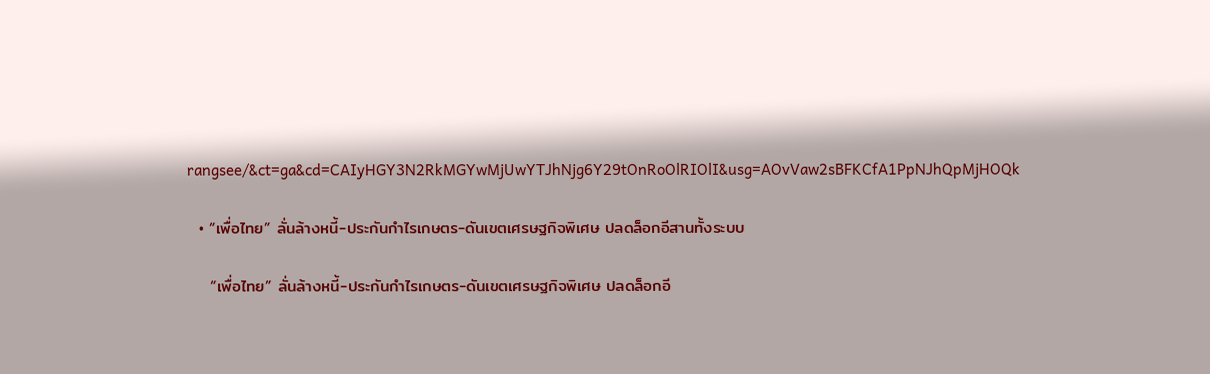rangsee/&ct=ga&cd=CAIyHGY3N2RkMGYwMjUwYTJhNjg6Y29tOnRoOlRIOlI&usg=AOvVaw2sBFKCfA1PpNJhQpMjHOQk

  • “เพื่อไทย” ลั่นล้างหนี้-ประกันกำไรเกษตร-ดันเขตเศรษฐกิจพิเศษ ปลดล็อกอีสานทั้งระบบ

    “เพื่อไทย” ลั่นล้างหนี้-ประกันกำไรเกษตร-ดันเขตเศรษฐกิจพิเศษ ปลดล็อกอี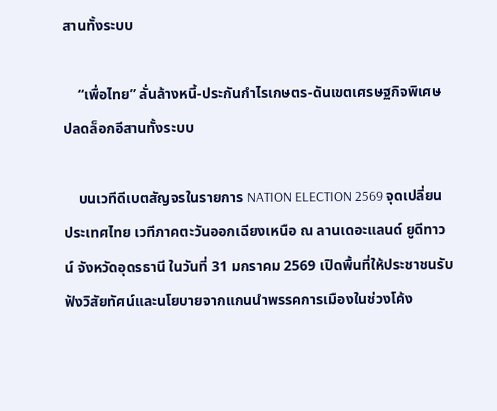สานทั้งระบบ

    “เพื่อไทย” ลั่นล้างหนี้-ประกันกำไรเกษตร-ดันเขตเศรษฐกิจพิเศษ ปลดล็อกอีสานทั้งระบบ

    บนเวทีดีเบตสัญจรในรายการ NATION ELECTION 2569 จุดเปลี่ยนประเทศไทย เวทีภาคตะวันออกเฉียงเหนือ ณ ลานเดอะแลนด์ ยูดีทาวน์ จังหวัดอุดรธานี ในวันที่ 31 มกราคม 2569 เปิดพื้นที่ให้ประชาชนรับฟังวิสัยทัศน์และนโยบายจากแกนนำพรรคการเมืองในช่วงโค้ง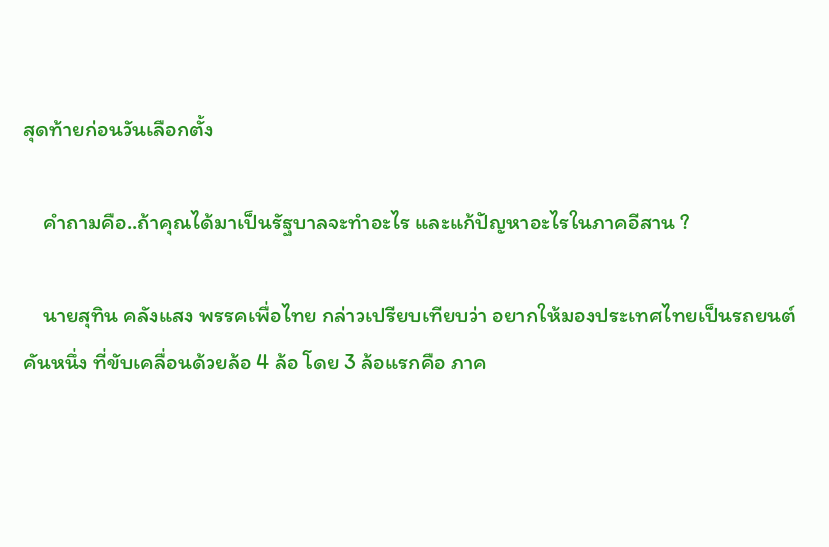สุดท้ายก่อนวันเลือกตั้ง

    คำถามคือ..ถ้าคุณได้มาเป็นรัฐบาลจะทำอะไร และแก้ปัญหาอะไรในภาคอีสาน ?

    นายสุทิน คลังแสง พรรคเพื่อไทย กล่าวเปรียบเทียบว่า อยากให้มองประเทศไทยเป็นรถยนต์คันหนึ่ง ที่ขับเคลื่อนด้วยล้อ 4 ล้อ โดย 3 ล้อแรกคือ ภาค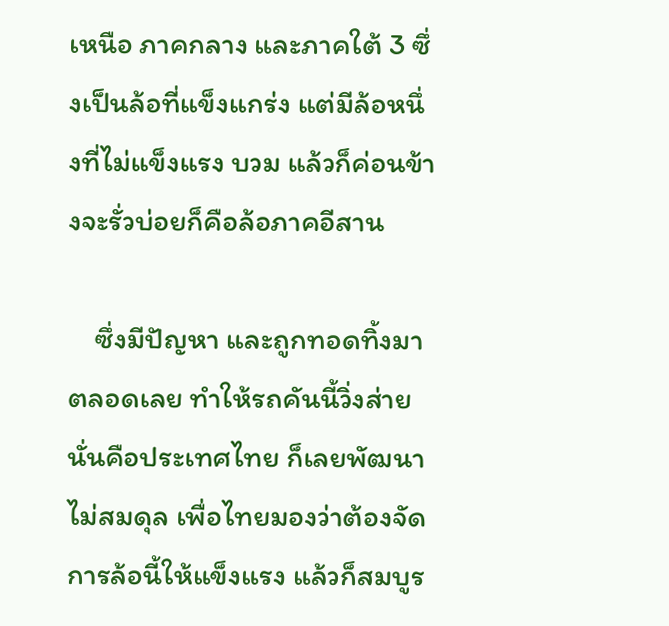เหนือ ภาคกลาง และภาคใต้ 3 ซึ่งเป็นล้อที่แข็งแกร่ง แต่มีล้อหนึ่งที่ไม่แข็งแรง บวม แล้วก็ค่อนข้างจะรั่วบ่อยก็คือล้อภาคอีสาน

    ซึ่งมีปัญหา และถูกทอดทิ้งมาตลอดเลย ทำให้รถคันนี้วิ่งส่าย นั่นคือประเทศไทย ก็เลยพัฒนาไม่สมดุล เพื่อไทยมองว่าต้องจัดการล้อนี้ให้แข็งแรง แล้วก็สมบูร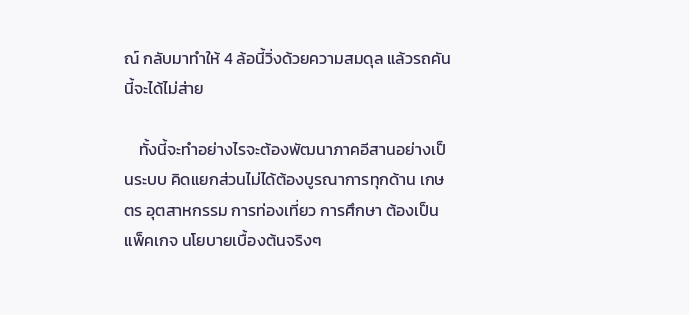ณ์ กลับมาทำให้ 4 ล้อนี้วิ่งด้วยความสมดุล แล้วรถคันนี้จะได้ไม่ส่าย

    ทั้งนี้จะทำอย่างไรจะต้องพัฒนาภาคอีสานอย่างเป็นระบบ คิดแยกส่วนไม่ได้ต้องบูรณาการทุกด้าน เกษตร อุตสาหกรรม การท่องเที่ยว การศึกษา ต้องเป็นแพ็คเกจ นโยบายเบื้องต้นจริงๆ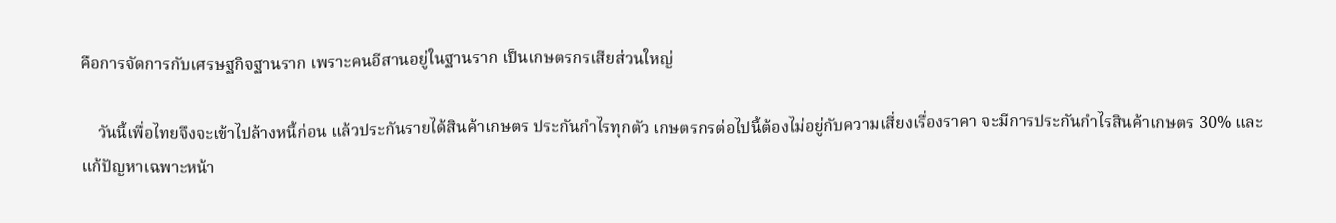คือการจัดการกับเศรษฐกิจฐานราก เพราะคนอีสานอยู่ในฐานราก เป็นเกษตรกรเสียส่วนใหญ่

    วันนี้เพื่อไทยจึงจะเข้าไปล้างหนี้ก่อน แล้วประกันรายได้สินค้าเกษตร ประกันกำไรทุกตัว เกษตรกรต่อไปนี้ต้องไม่อยู่กับความเสี่ยงเรื่องราคา จะมีการประกันกำไรสินค้าเกษตร 30% และแก้ปัญหาเฉพาะหน้า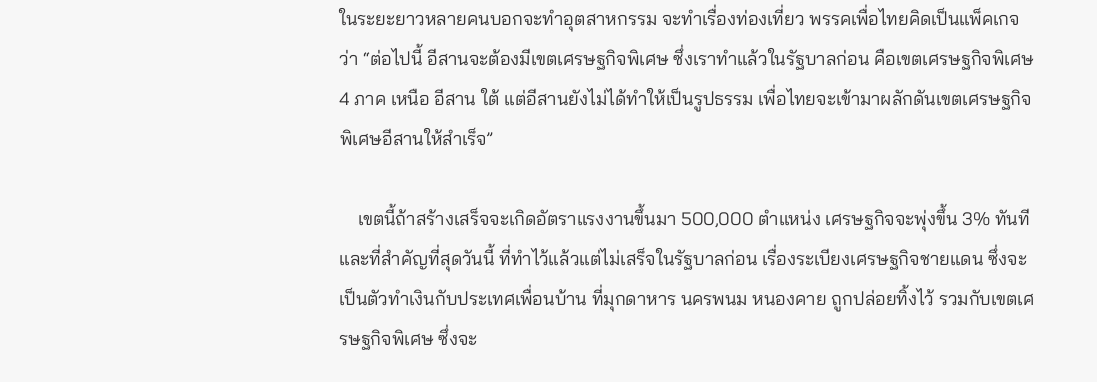ในระยะยาวหลายคนบอกจะทำอุตสาหกรรม จะทำเรื่องท่องเที่ยว พรรคเพื่อไทยคิดเป็นแพ็คเกจว่า “ต่อไปนี้ อีสานจะต้องมีเขตเศรษฐกิจพิเศษ ซึ่งเราทำแล้วในรัฐบาลก่อน คือเขตเศรษฐกิจพิเศษ 4 ภาค เหนือ อีสาน ใต้ แต่อีสานยังไม่ได้ทำให้เป็นรูปธรรม เพื่อไทยจะเข้ามาผลักดันเขตเศรษฐกิจพิเศษอีสานให้สำเร็จ”

    เขตนี้ถ้าสร้างเสร็จจะเกิดอัตราแรงงานขึ้นมา 500,000 ตำแหน่ง เศรษฐกิจจะพุ่งขึ้น 3% ทันที และที่สำคัญที่สุดวันนี้ ที่ทำไว้แล้วแต่ไม่เสร็จในรัฐบาลก่อน เรื่องระเบียงเศรษฐกิจชายแดน ซึ่งจะเป็นตัวทำเงินกับประเทศเพื่อนบ้าน ที่มุกดาหาร นครพนม หนองคาย ถูกปล่อยทิ้งไว้ รวมกับเขตเศรษฐกิจพิเศษ ซึ่งจะ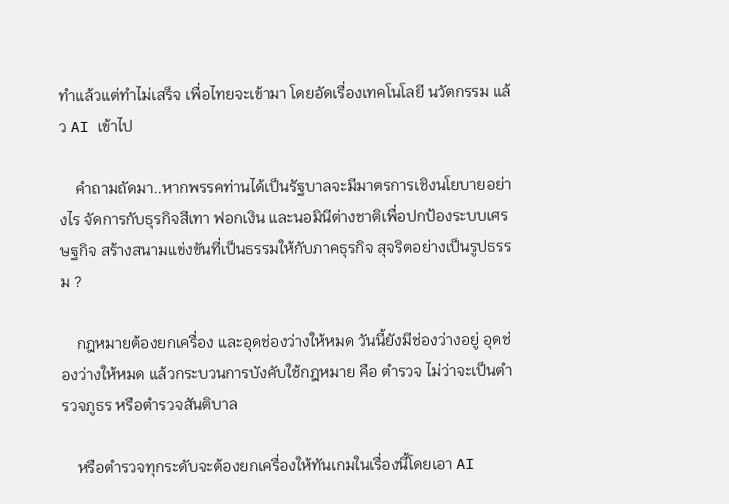ทำแล้วแต่ทำไม่เสร็จ เพื่อไทยจะเข้ามา โดยอัดเรื่องเทคโนโลยี นวัตกรรม แล้ว AI เข้าไป

    คำถามถัดมา..หากพรรคท่านได้เป็นรัฐบาลจะมีมาตรการเชิงนโยบายอย่างไร จัดการกับธุรกิจสีเทา ฟอกเงิน และนอมินีต่างชาติเพื่อปกป้องระบบเศรษฐกิจ สร้างสนามแข่งขันที่เป็นธรรมให้กับภาคธุรกิจ สุจริตอย่างเป็นรูปธรรม ?

    กฎหมายต้องยกเครื่อง และอุดช่องว่างให้หมด วันนี้ยังมีช่องว่างอยู่ อุดช่องว่างให้หมด แล้วกระบวนการบังคับใช้กฎหมาย คือ ตำรวจ ไม่ว่าจะเป็นตำรวจภูธร หรือตำรวจสันติบาล

    หรือตำรวจทุกระดับจะต้องยกเครื่องให้ทันเกมในเรื่องนี้โดยเอา AI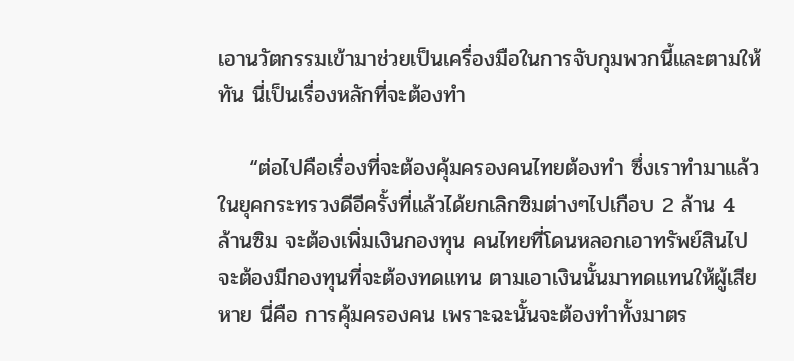เอานวัตกรรมเข้ามาช่วยเป็นเครื่องมือในการจับกุมพวกนี้และตามให้ทัน นี่เป็นเรื่องหลักที่จะต้องทำ

    “ต่อไปคือเรื่องที่จะต้องคุ้มครองคนไทยต้องทำ ซึ่งเราทำมาแล้วในยุคกระทรวงดีอีครั้งที่แล้วได้ยกเลิกซิมต่างๆไปเกือบ 2 ล้าน 4 ล้านซิม จะต้องเพิ่มเงินกองทุน คนไทยที่โดนหลอกเอาทรัพย์สินไปจะต้องมีกองทุนที่จะต้องทดแทน ตามเอาเงินนั้นมาทดแทนให้ผู้เสียหาย นี่คือ การคุ้มครองคน เพราะฉะนั้นจะต้องทำทั้งมาตร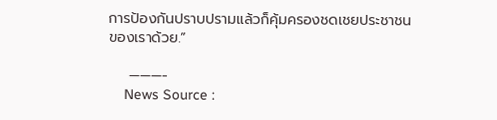การป้องกันปราบปรามแล้วก็คุ้มครองชดเชยประชาชนของเราด้วย.”

    ———-
    News Source :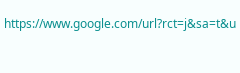https://www.google.com/url?rct=j&sa=t&u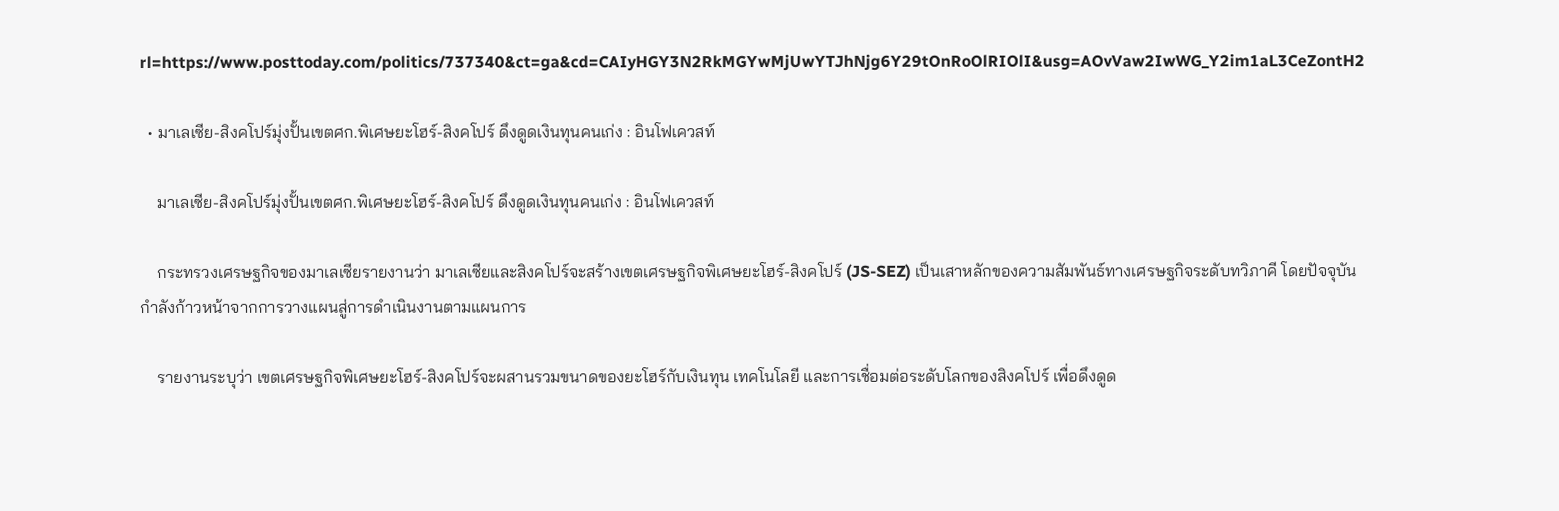rl=https://www.posttoday.com/politics/737340&ct=ga&cd=CAIyHGY3N2RkMGYwMjUwYTJhNjg6Y29tOnRoOlRIOlI&usg=AOvVaw2IwWG_Y2im1aL3CeZontH2

  • มาเลเซีย-สิงคโปร์มุ่งปั้นเขตศก.พิเศษยะโฮร์-สิงคโปร์ ดึงดูดเงินทุนคนเก่ง : อินโฟเควสท์

    มาเลเซีย-สิงคโปร์มุ่งปั้นเขตศก.พิเศษยะโฮร์-สิงคโปร์ ดึงดูดเงินทุนคนเก่ง : อินโฟเควสท์

    กระทรวงเศรษฐกิจของมาเลเซียรายงานว่า มาเลเซียและสิงคโปร์จะสร้างเขตเศรษฐกิจพิเศษยะโฮร์-สิงคโปร์ (JS-SEZ) เป็นเสาหลักของความสัมพันธ์ทางเศรษฐกิจระดับทวิภาคี โดยปัจจุบันกำลังก้าวหน้าจากการวางแผนสู่การดำเนินงานตามแผนการ

    รายงานระบุว่า เขตเศรษฐกิจพิเศษยะโฮร์-สิงคโปร์จะผสานรวมขนาดของยะโฮร์กับเงินทุน เทคโนโลยี และการเชื่อมต่อระดับโลกของสิงคโปร์ เพื่อดึงดูด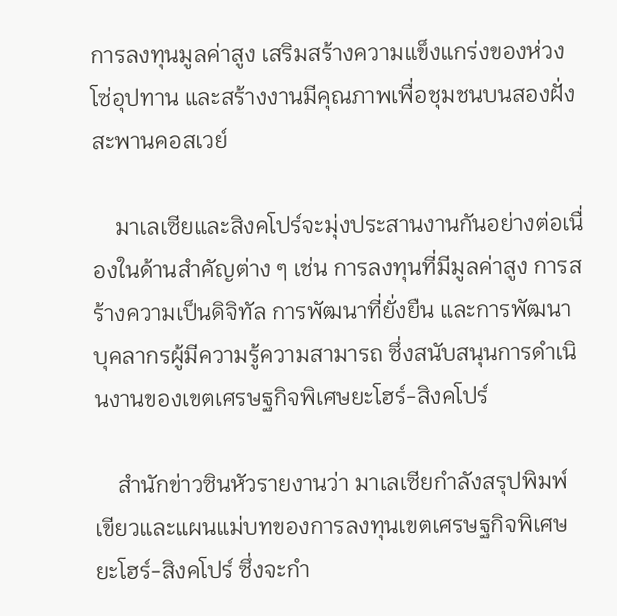การลงทุนมูลค่าสูง เสริมสร้างความแข็งแกร่งของห่วงโซ่อุปทาน และสร้างงานมีคุณภาพเพื่อชุมชนบนสองฝั่งสะพานคอสเวย์

    มาเลเซียและสิงคโปร์จะมุ่งประสานงานกันอย่างต่อเนื่องในด้านสำคัญต่าง ๆ เช่น การลงทุนที่มีมูลค่าสูง การสร้างความเป็นดิจิทัล การพัฒนาที่ยั่งยืน และการพัฒนาบุคลากรผู้มีความรู้ความสามารถ ซึ่งสนับสนุนการดำเนินงานของเขตเศรษฐกิจพิเศษยะโฮร์-สิงคโปร์

    สำนักข่าวซินหัวรายงานว่า มาเลเซียกำลังสรุปพิมพ์เขียวและแผนแม่บทของการลงทุนเขตเศรษฐกิจพิเศษยะโฮร์-สิงคโปร์ ซึ่งจะกำ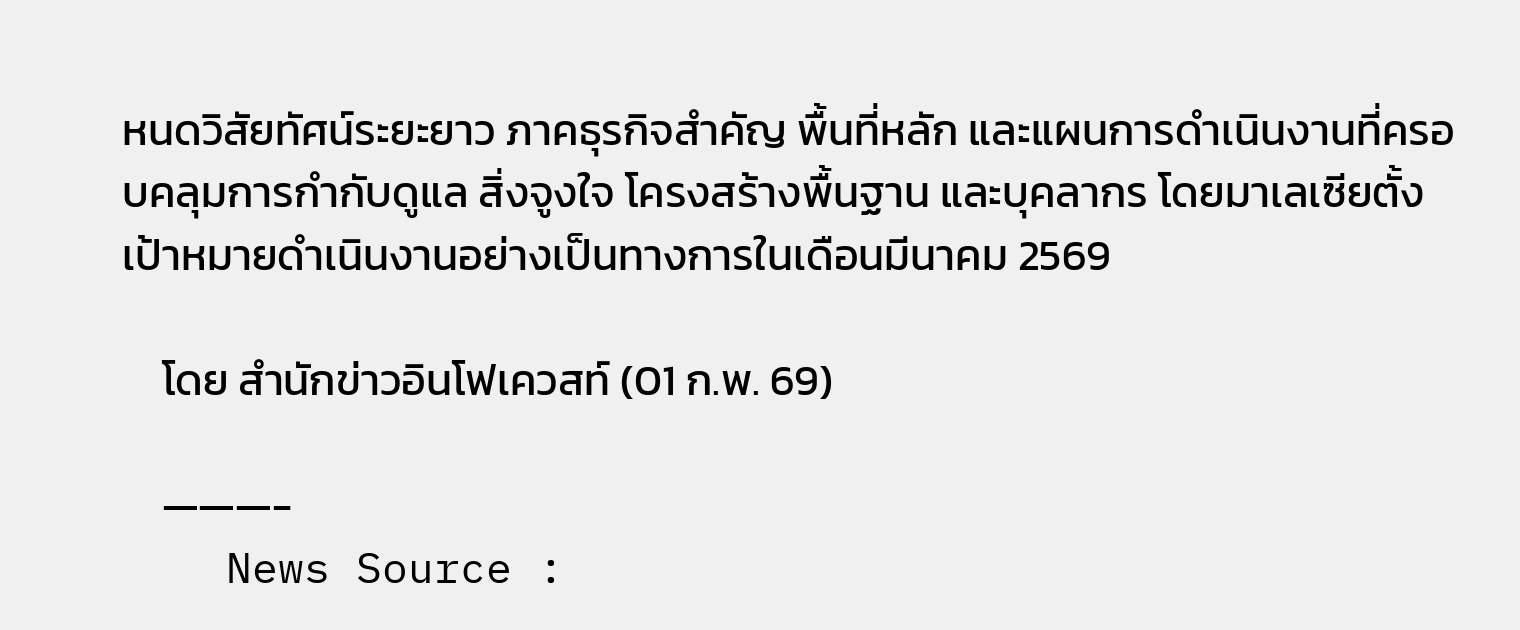หนดวิสัยทัศน์ระยะยาว ภาคธุรกิจสำคัญ พื้นที่หลัก และแผนการดำเนินงานที่ครอบคลุมการกำกับดูแล สิ่งจูงใจ โครงสร้างพื้นฐาน และบุคลากร โดยมาเลเซียตั้งเป้าหมายดำเนินงานอย่างเป็นทางการในเดือนมีนาคม 2569

    โดย สำนักข่าวอินโฟเควสท์ (01 ก.พ. 69)

    ———-
    News Source :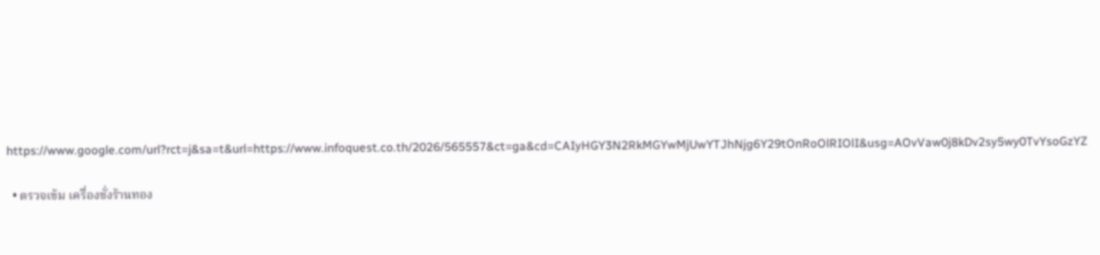https://www.google.com/url?rct=j&sa=t&url=https://www.infoquest.co.th/2026/565557&ct=ga&cd=CAIyHGY3N2RkMGYwMjUwYTJhNjg6Y29tOnRoOlRIOlI&usg=AOvVaw0j8kDv2sy5wy0TvYsoGzYZ

  • ตรวจเข้ม เครื่องชั่งร้านทอง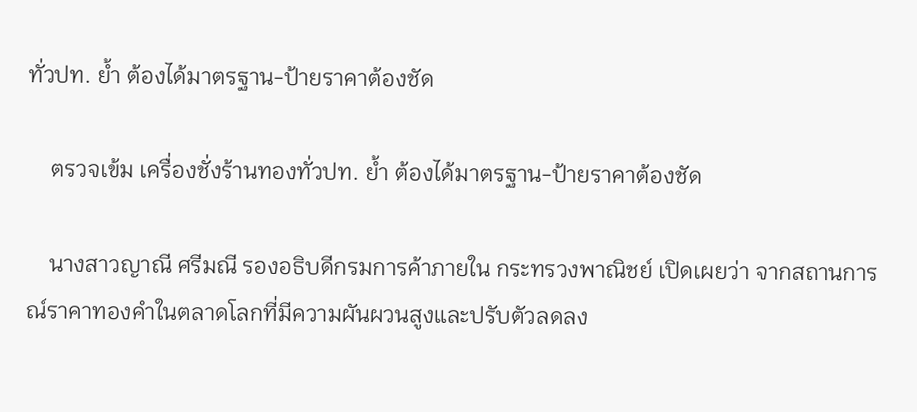ทั่วปท. ย้ำ ต้องได้มาตรฐาน-ป้ายราคาต้องชัด

    ตรวจเข้ม เครื่องชั่งร้านทองทั่วปท. ย้ำ ต้องได้มาตรฐาน-ป้ายราคาต้องชัด

    นางสาวญาณี ศรีมณี รองอธิบดีกรมการค้าภายใน กระทรวงพาณิชย์ เปิดเผยว่า จากสถานการณ์ราคาทองคำในตลาดโลกที่มีความผันผวนสูงและปรับตัวลดลง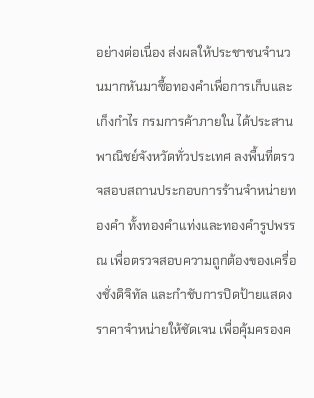อย่างต่อเนื่อง ส่งผลให้ประชาชนจำนวนมากหันมาซื้อทองคำเพื่อการเก็บและเก็งกำไร กรมการค้าภายใน ได้ประสานพาณิชย์จังหวัดทั่วประเทศ ลงพื้นที่ตรวจสอบสถานประกอบการร้านจำหน่ายทองคำ ทั้งทองคำแท่งและทองคำรูปพรรณ เพื่อตรวจสอบความถูกต้องของเครื่องชั่งดิจิทัล และกำชับการปิดป้ายแสดงราคาจำหน่ายให้ชัดเจน เพื่อคุ้มครองค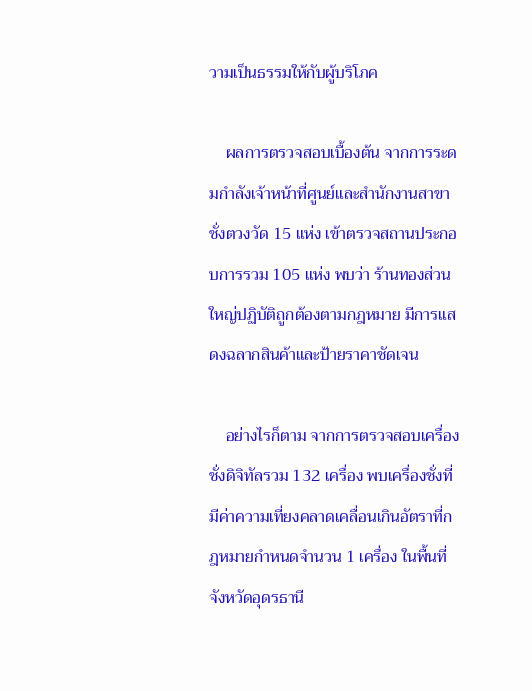วามเป็นธรรมให้กับผู้บริโภค

    ผลการตรวจสอบเบื้องต้น จากการระดมกำลังเจ้าหน้าที่ศูนย์และสำนักงานสาขาชั่งตวงวัด 15 แห่ง เข้าตรวจสถานประกอบการรวม 105 แห่ง พบว่า ร้านทองส่วนใหญ่ปฏิบัติถูกต้องตามกฎหมาย มีการแสดงฉลากสินค้าและป้ายราคาชัดเจน

    อย่างไรก็ตาม จากการตรวจสอบเครื่องชั่งดิจิทัลรวม 132 เครื่อง พบเครื่องชั่งที่มีค่าความเที่ยงคลาดเคลื่อนเกินอัตราที่กฎหมายกำหนดจำนวน 1 เครื่อง ในพื้นที่จังหวัดอุดรธานี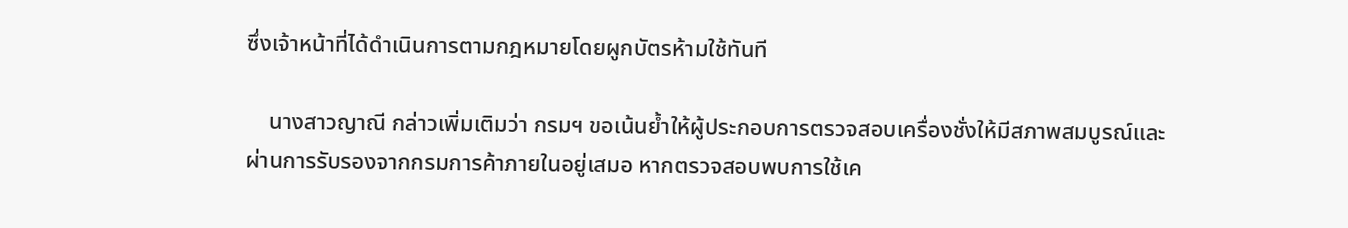ซึ่งเจ้าหน้าที่ได้ดำเนินการตามกฎหมายโดยผูกบัตรห้ามใช้ทันที

    นางสาวญาณี กล่าวเพิ่มเติมว่า กรมฯ ขอเน้นย้ำให้ผู้ประกอบการตรวจสอบเครื่องชั่งให้มีสภาพสมบูรณ์และผ่านการรับรองจากกรมการค้าภายในอยู่เสมอ หากตรวจสอบพบการใช้เค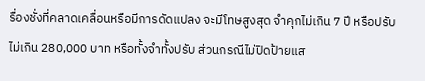รื่องชั่งที่คลาดเคลื่อนหรือมีการดัดแปลง จะมีโทษสูงสุด จำคุกไม่เกิน 7 ปี หรือปรับไม่เกิน 280,000 บาท หรือทั้งจำทั้งปรับ ส่วนกรณีไม่ปิดป้ายแส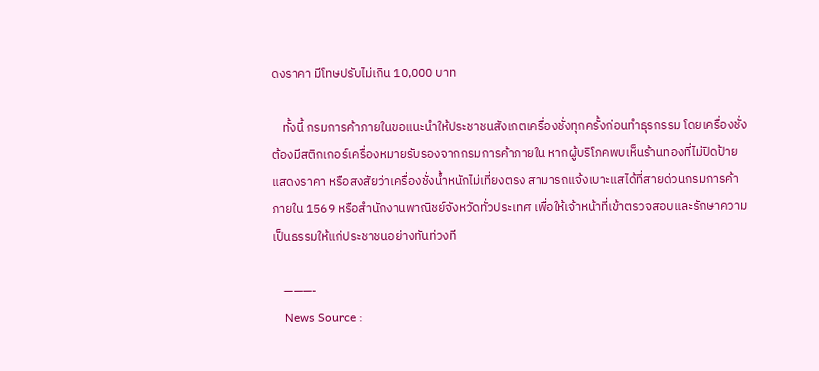ดงราคา มีโทษปรับไม่เกิน 10,000 บาท

    ทั้งนี้ กรมการค้าภายในขอแนะนำให้ประชาชนสังเกตเครื่องชั่งทุกครั้งก่อนทำธุรกรรม โดยเครื่องชั่งต้องมีสติกเกอร์เครื่องหมายรับรองจากกรมการค้าภายใน หากผู้บริโภคพบเห็นร้านทองที่ไม่ปิดป้ายแสดงราคา หรือสงสัยว่าเครื่องชั่งน้ำหนักไม่เที่ยงตรง สามารถแจ้งเบาะแสได้ที่สายด่วนกรมการค้าภายใน 1569 หรือสำนักงานพาณิชย์จังหวัดทั่วประเทศ เพื่อให้เจ้าหน้าที่เข้าตรวจสอบและรักษาความเป็นธรรมให้แก่ประชาชนอย่างทันท่วงที

    ———-
    News Source :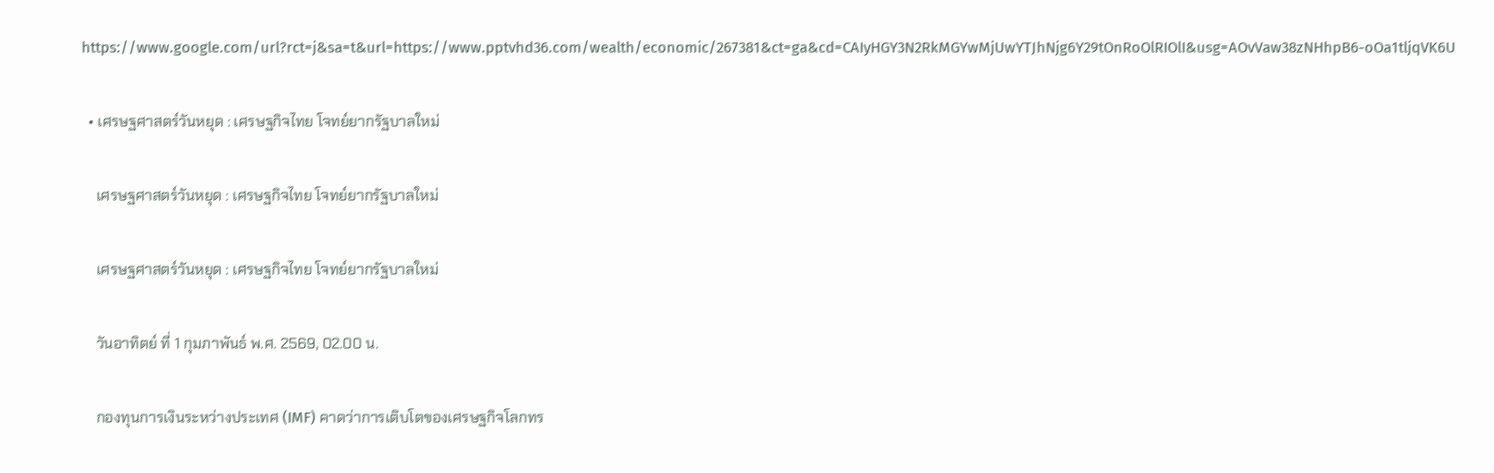https://www.google.com/url?rct=j&sa=t&url=https://www.pptvhd36.com/wealth/economic/267381&ct=ga&cd=CAIyHGY3N2RkMGYwMjUwYTJhNjg6Y29tOnRoOlRIOlI&usg=AOvVaw38zNHhpB6-oOa1tljqVK6U

  • เศรษฐศาสตร์วันหยุด : เศรษฐกิจไทย โจทย์ยากรัฐบาลใหม่

    เศรษฐศาสตร์วันหยุด : เศรษฐกิจไทย โจทย์ยากรัฐบาลใหม่

    เศรษฐศาสตร์วันหยุด : เศรษฐกิจไทย โจทย์ยากรัฐบาลใหม่

    วันอาทิตย์ ที่ 1 กุมภาพันธ์ พ.ศ. 2569, 02.00 น.

    กองทุนการเงินระหว่างประเทศ (IMF) คาดว่าการเติบโตของเศรษฐกิจโลกทร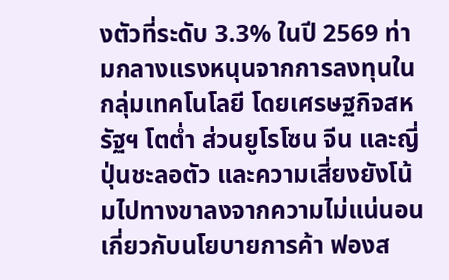งตัวที่ระดับ 3.3% ในปี 2569 ท่ามกลางแรงหนุนจากการลงทุนในกลุ่มเทคโนโลยี โดยเศรษฐกิจสหรัฐฯ โตต่ำ ส่วนยูโรโซน จีน และญี่ปุ่นชะลอตัว และความเสี่ยงยังโน้มไปทางขาลงจากความไม่แน่นอนเกี่ยวกับนโยบายการค้า ฟองส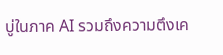บู่ในภาค AI รวมถึงความตึงเค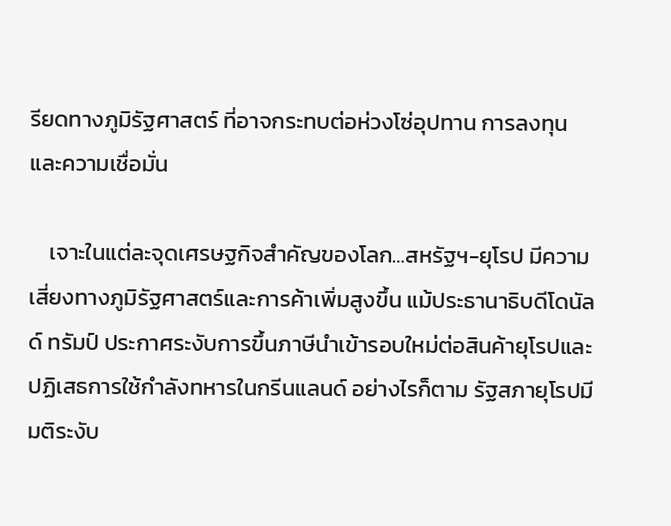รียดทางภูมิรัฐศาสตร์ ที่อาจกระทบต่อห่วงโซ่อุปทาน การลงทุน และความเชื่อมั่น

    เจาะในแต่ละจุดเศรษฐกิจสำคัญของโลก…สหรัฐฯ-ยุโรป มีความเสี่ยงทางภูมิรัฐศาสตร์และการค้าเพิ่มสูงขึ้น แม้ประธานาธิบดีโดนัลด์ ทรัมป์ ประกาศระงับการขึ้นภาษีนำเข้ารอบใหม่ต่อสินค้ายุโรปและปฏิเสธการใช้กำลังทหารในกรีนแลนด์ อย่างไรก็ตาม รัฐสภายุโรปมีมติระงับ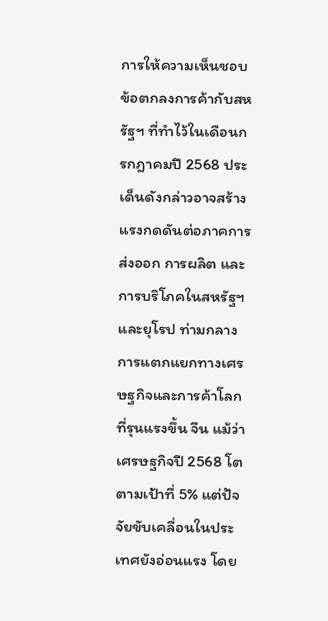การให้ความเห็นชอบข้อตกลงการค้ากับสหรัฐฯ ที่ทำไว้ในเดือนกรกฎาคมปี 2568 ประเด็นดังกล่าวอาจสร้างแรงกดดันต่อภาคการส่งออก การผลิต และการบริโภคในสหรัฐฯ และยุโรป ท่ามกลางการแตกแยกทางเศรษฐกิจและการค้าโลกที่รุนแรงขึ้น จีน แม้ว่าเศรษฐกิจปี 2568 โตตามเป้าที่ 5% แต่ปัจจัยขับเคลื่อนในประเทศยังอ่อนแรง โดย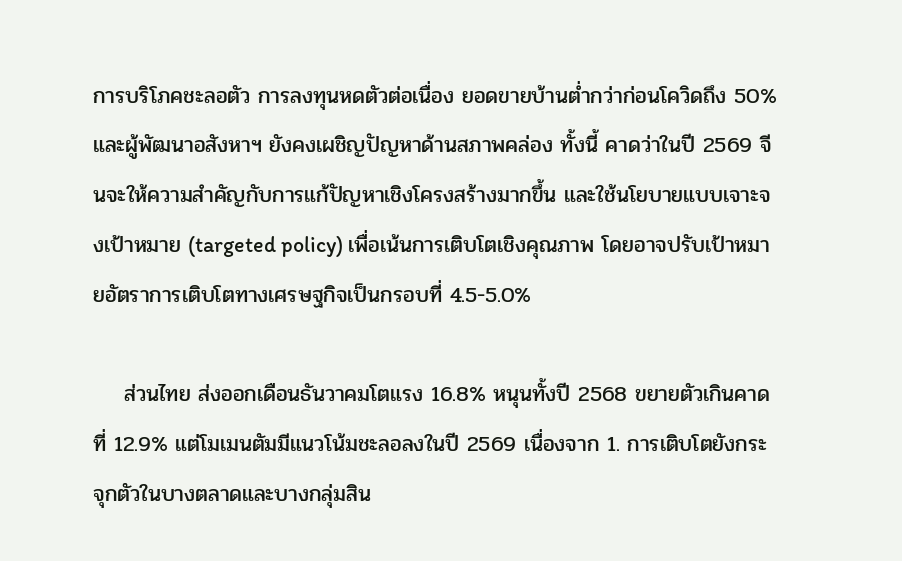การบริโภคชะลอตัว การลงทุนหดตัวต่อเนื่อง ยอดขายบ้านต่ำกว่าก่อนโควิดถึง 50% และผู้พัฒนาอสังหาฯ ยังคงเผชิญปัญหาด้านสภาพคล่อง ทั้งนี้ คาดว่าในปี 2569 จีนจะให้ความสำคัญกับการแก้ปัญหาเชิงโครงสร้างมากขึ้น และใช้นโยบายแบบเจาะจงเป้าหมาย (targeted policy) เพื่อเน้นการเติบโตเชิงคุณภาพ โดยอาจปรับเป้าหมายอัตราการเติบโตทางเศรษฐกิจเป็นกรอบที่ 4.5-5.0%

    ส่วนไทย ส่งออกเดือนธันวาคมโตแรง 16.8% หนุนทั้งปี 2568 ขยายตัวเกินคาดที่ 12.9% แต่โมเมนตัมมีแนวโน้มชะลอลงในปี 2569 เนื่องจาก 1. การเติบโตยังกระจุกตัวในบางตลาดและบางกลุ่มสิน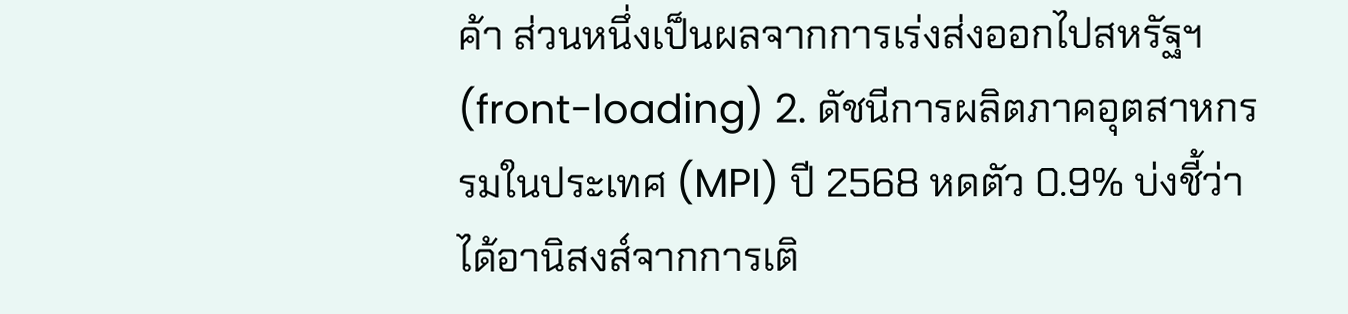ค้า ส่วนหนึ่งเป็นผลจากการเร่งส่งออกไปสหรัฐฯ (front-loading) 2. ดัชนีการผลิตภาคอุตสาหกรรมในประเทศ (MPI) ปี 2568 หดตัว 0.9% บ่งชี้ว่าได้อานิสงส์จากการเติ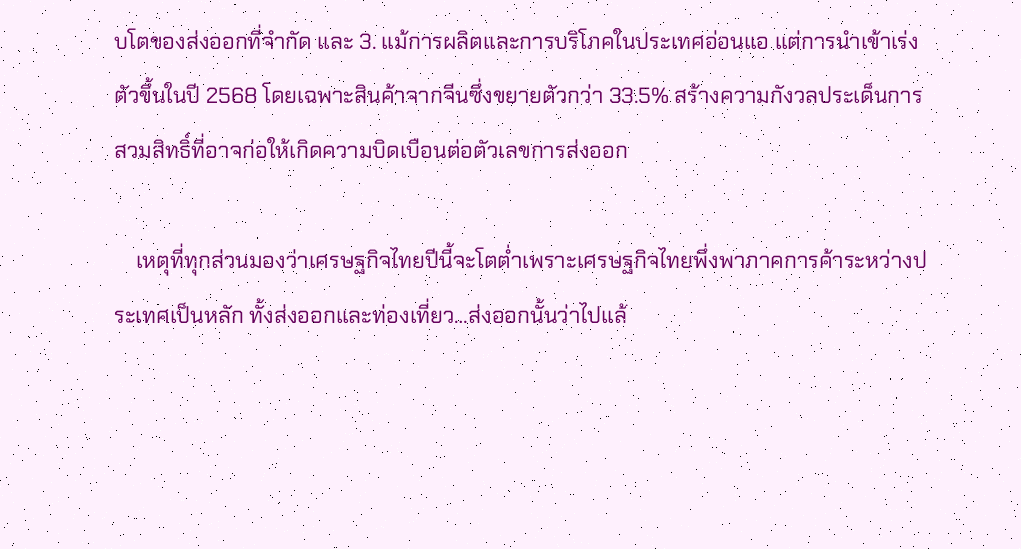บโตของส่งออกที่จำกัด และ 3. แม้การผลิตและการบริโภคในประเทศอ่อนแอ แต่การนำเข้าเร่งตัวขึ้นในปี 2568 โดยเฉพาะสินค้าจากจีนซึ่งขยายตัวกว่า 33.5% สร้างความกังวลประเด็นการสวมสิทธิ์ที่อาจก่อให้เกิดความบิดเบือนต่อตัวเลขการส่งออก

    เหตุที่ทุกส่วนมองว่าเศรษฐกิจไทยปีนี้จะโตต่ำเพราะเศรษฐกิจไทยพึ่งพาภาคการค้าระหว่างประเทศเป็นหลัก ทั้งส่งออกและท่องเที่ยว…ส่งออกนั้นว่าไปแล้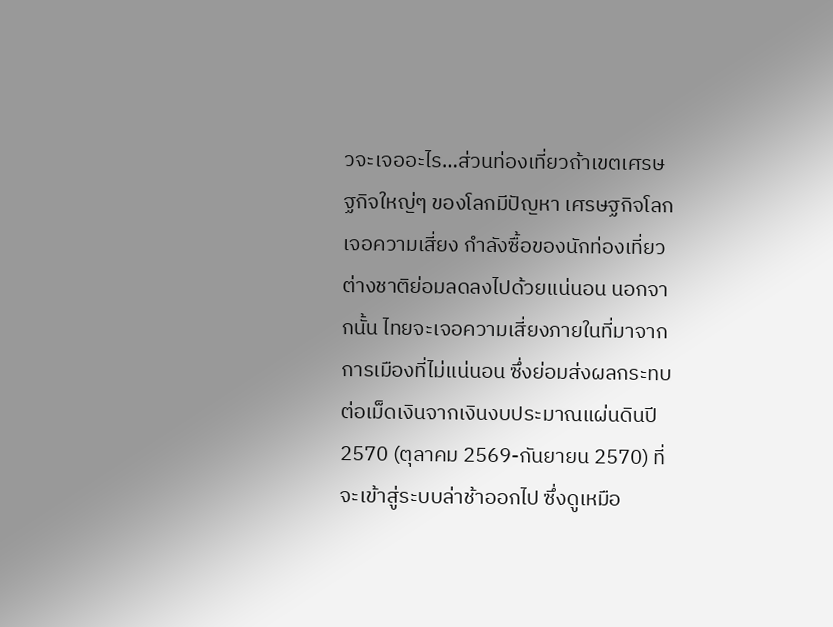วจะเจออะไร…ส่วนท่องเที่ยวถ้าเขตเศรษฐกิจใหญ่ๆ ของโลกมีปัญหา เศรษฐกิจโลกเจอความเสี่ยง กำลังซื้อของนักท่องเที่ยวต่างชาติย่อมลดลงไปด้วยแน่นอน นอกจากนั้น ไทยจะเจอความเสี่ยงภายในที่มาจากการเมืองที่ไม่แน่นอน ซึ่งย่อมส่งผลกระทบต่อเม็ดเงินจากเงินงบประมาณแผ่นดินปี 2570 (ตุลาคม 2569-กันยายน 2570) ที่จะเข้าสู่ระบบล่าช้าออกไป ซึ่งดูเหมือ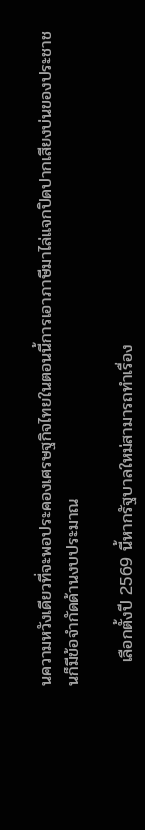นความหวังเดียวที่จะพอประคองเศรษฐกิจไทยในตอนนี้การเอาภาษีมาไล่แจกปิดปากเสียงบ่นของประชาชนก็มีข้อจำกัดด้านงบประมาณ

    เลือกตั้งปี 2569 นี้หากรัฐบาลใหม่สามารถทำเรื่อง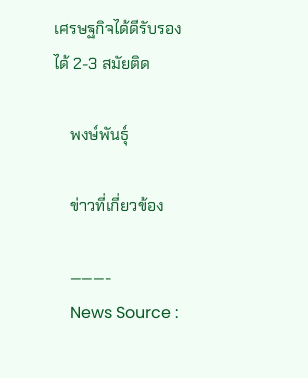เศรษฐกิจได้ดีรับรองได้ 2-3 สมัยติด

    พงษ์พันธุ์

    ข่าวที่เกี่ยวข้อง

    ———-
    News Source :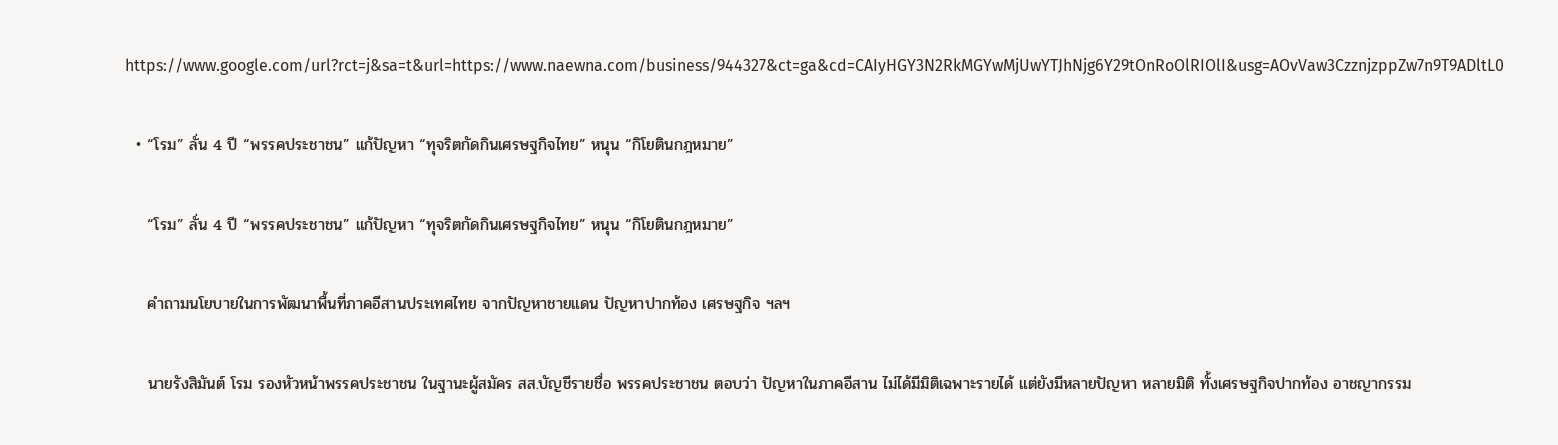https://www.google.com/url?rct=j&sa=t&url=https://www.naewna.com/business/944327&ct=ga&cd=CAIyHGY3N2RkMGYwMjUwYTJhNjg6Y29tOnRoOlRIOlI&usg=AOvVaw3CzznjzppZw7n9T9ADltL0

  • “โรม” ลั่น 4 ปี “พรรคประชาชน” แก้ปัญหา “ทุจริตกัดกินเศรษฐกิจไทย” หนุน “กิโยตินกฎหมาย”

    “โรม” ลั่น 4 ปี “พรรคประชาชน” แก้ปัญหา “ทุจริตกัดกินเศรษฐกิจไทย” หนุน “กิโยตินกฎหมาย”

    คำถามนโยบายในการพัฒนาพื้นที่ภาคอีสานประเทศไทย จากปัญหาชายแดน ปัญหาปากท้อง เศรษฐกิจ ฯลฯ

    นายรังสิมันต์ โรม รองหัวหน้าพรรคประชาชน ในฐานะผู้สมัคร สส.บัญชีรายชื่อ พรรคประชาชน ตอบว่า ปัญหาในภาคอีสาน ไม่ได้มีมิติเฉพาะรายได้ แต่ยังมีหลายปัญหา หลายมิติ ทั้งเศรษฐกิจปากท้อง อาชญากรรม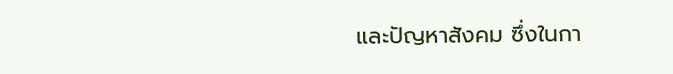และปัญหาสังคม ซึ่งในกา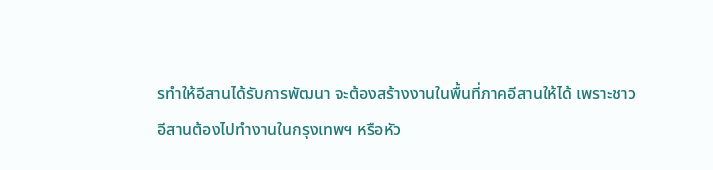รทำให้อีสานได้รับการพัฒนา จะต้องสร้างงานในพื้นที่ภาคอีสานให้ได้ เพราะชาวอีสานต้องไปทำงานในกรุงเทพฯ หรือหัว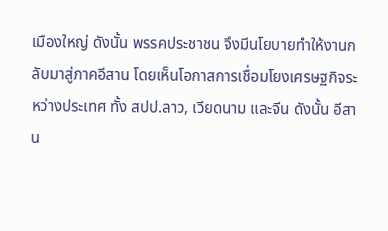เมืองใหญ่ ดังนั้น พรรคประชาชน จึงมีนโยบายทำให้งานกลับมาสู่ภาคอีสาน โดยเห็นโอกาสการเชื่อมโยงเศรษฐกิจระหว่างประเทศ ทั้ง สปป.ลาว, เวียดนาม และจีน ดังนั้น อีสาน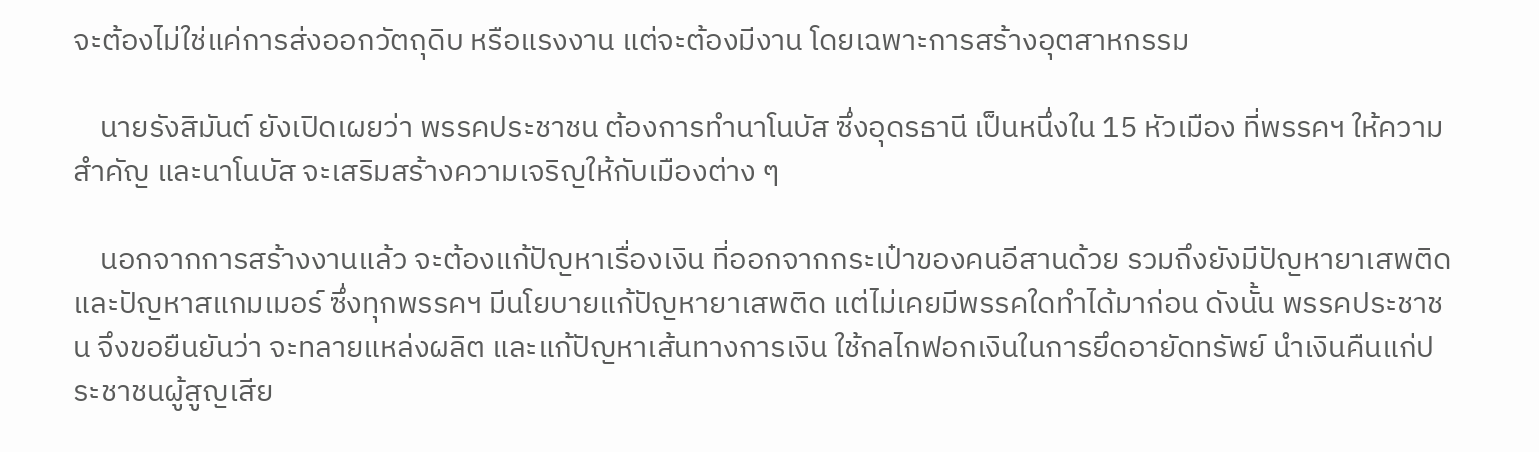จะต้องไม่ใช่แค่การส่งออกวัตถุดิบ หรือแรงงาน แต่จะต้องมีงาน โดยเฉพาะการสร้างอุตสาหกรรม

    นายรังสิมันต์ ยังเปิดเผยว่า พรรคประชาชน ต้องการทำนาโนบัส ซึ่งอุดรธานี เป็นหนึ่งใน 15 หัวเมือง ที่พรรคฯ ให้ความสำคัญ และนาโนบัส จะเสริมสร้างความเจริญให้กับเมืองต่าง ๆ

    นอกจากการสร้างงานแล้ว จะต้องแก้ปัญหาเรื่องเงิน ที่ออกจากกระเป๋าของคนอีสานด้วย รวมถึงยังมีปัญหายาเสพติด และปัญหาสแกมเมอร์ ซึ่งทุกพรรคฯ มีนโยบายแก้ปัญหายาเสพติด แต่ไม่เคยมีพรรคใดทำได้มาก่อน ดังนั้น พรรคประชาชน จึงขอยืนยันว่า จะทลายแหล่งผลิต และแก้ปัญหาเส้นทางการเงิน ใช้กลไกฟอกเงินในการยึดอายัดทรัพย์ นำเงินคืนแก่ประชาชนผู้สูญเสีย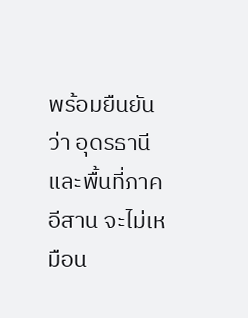พร้อมยืนยันว่า อุดรธานีและพื้นที่ภาคอีสาน จะไม่เหมือน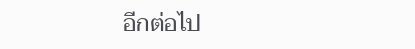อีกต่อไป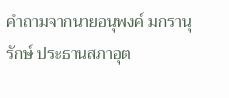คำถามจากนายอนุพงค์ มกรานุรักษ์ ประธานสภาอุต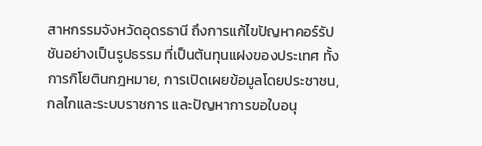สาหกรรมจังหวัดอุดรธานี ถึงการแก้ไขปัญหาคอร์รัปชันอย่างเป็นรูปธรรม ที่เป็นต้นทุนแฝงของประเทศ ทั้งการกิโยตินกฎหมาย, การเปิดเผยข้อมูลโดยประชาชน, กลไกและระบบราชการ และปัญหาการขอใบอนุ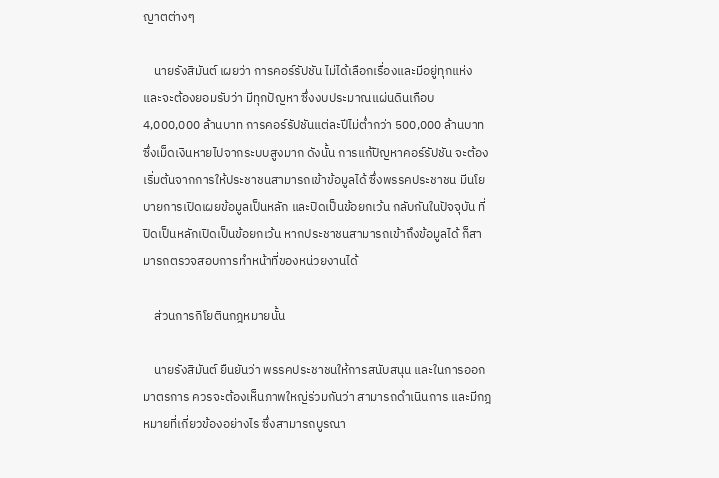ญาตต่างๆ

    นายรังสิมันต์ เผยว่า การคอร์รัปชัน ไม่ได้เลือกเรื่องและมีอยู่ทุกแห่ง และจะต้องยอมรับว่า มีทุกปัญหา ซึ่งงบประมาณแผ่นดินเกือบ 4,000,000 ล้านบาท การคอร์รัปชันแต่ละปีไม่ต่ำกว่า 500,000 ล้านบาท ซึ่งเม็ดเงินหายไปจากระบบสูงมาก ดังนั้น การแก้ปัญหาคอร์รัปชัน จะต้องเริ่มต้นจากการให้ประชาชนสามารถเข้าข้อมูลได้ ซึ่งพรรคประชาชน มีนโยบายการเปิดเผยข้อมูลเป็นหลัก และปิดเป็นข้อยกเว้น กลับกันในปัจจุบัน ที่ปิดเป็นหลักเปิดเป็นข้อยกเว้น หากประชาชนสามารถเข้าถึงข้อมูลได้ ก็สามารถตรวจสอบการทำหน้าที่ของหน่วยงานได้

    ส่วนการกิโยตินกฎหมายนั้น

    นายรังสิมันต์ ยืนยันว่า พรรคประชาชนให้การสนับสนุน และในการออกมาตรการ ควรจะต้องเห็นภาพใหญ่ร่วมกันว่า สามารถดำเนินการ และมีกฎหมายที่เกี่ยวข้องอย่างไร ซึ่งสามารถบูรณา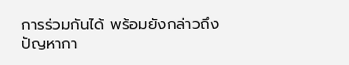การร่วมกันได้ พร้อมยังกล่าวถึงปัญหากา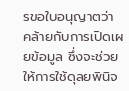รขอใบอนุญาตว่า คล้ายกับการเปิดเผยข้อมูล ซึ่งจะช่วยให้การใช้ดุลยพินิจ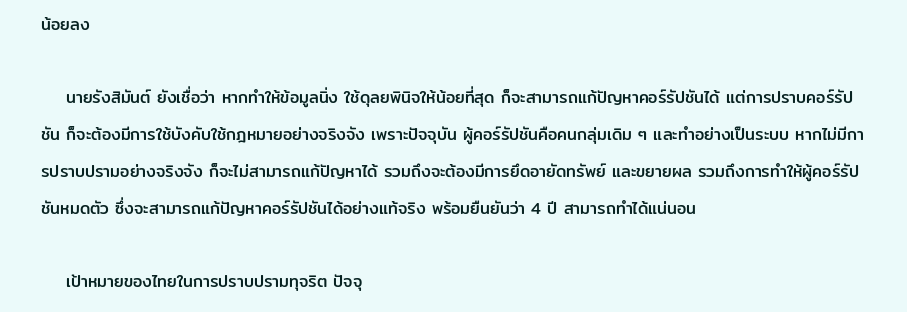น้อยลง

    นายรังสิมันต์ ยังเชื่อว่า หากทำให้ข้อมูลนิ่ง ใช้ดุลยพินิจให้น้อยที่สุด ก็จะสามารถแก้ปัญหาคอร์รัปชันได้ แต่การปราบคอร์รัปชัน ก็จะต้องมีการใช้บังคับใช้กฎหมายอย่างจริงจัง เพราะปัจจุบัน ผู้คอร์รัปชันคือคนกลุ่มเดิม ๆ และทำอย่างเป็นระบบ หากไม่มีการปราบปรามอย่างจริงจัง ก็จะไม่สามารถแก้ปัญหาได้ รวมถึงจะต้องมีการยึดอายัดทรัพย์ และขยายผล รวมถึงการทำให้ผู้คอร์รัปชันหมดตัว ซึ่งจะสามารถแก้ปัญหาคอร์รัปชันได้อย่างแท้จริง พร้อมยืนยันว่า 4 ปี สามารถทำได้แน่นอน

    เป้าหมายของไทยในการปราบปรามทุจริต ปัจจุ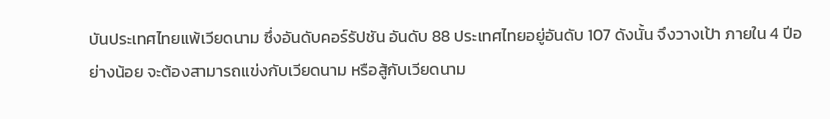บันประเทศไทยแพ้เวียดนาม ซึ่งอันดับคอร์รัปชัน อันดับ 88 ประเทศไทยอยู่อันดับ 107 ดังนั้น จึงวางเป้า ภายใน 4 ปีอย่างน้อย จะต้องสามารถแข่งกับเวียดนาม หรือสู้กับเวียดนาม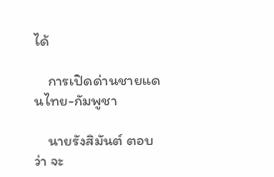ได้

    การเปิดด่านชายแดนไทย-กัมพูชา

    นายรังสิมันต์ ตอบว่า จะ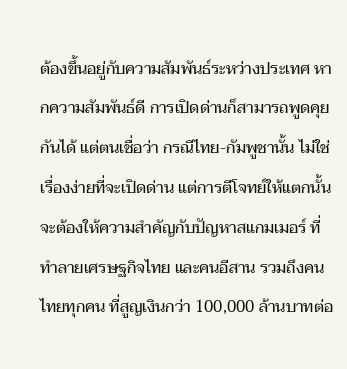ต้องขึ้นอยู่กับความสัมพันธ์ระหว่างประเทศ หากความสัมพันธ์ดี การเปิดด่านก็สามารถพูดคุยกันได้ แต่ตนเชื่อว่า กรณีไทย-กัมพูชานั้น ไม่ใช่เรื่องง่ายที่จะเปิดด่าน แต่การตีโจทย์ให้แตกนั้น จะต้องให้ความสำคัญกับปัญหาสแกมเมอร์ ที่ทำลายเศรษฐกิจไทย และคนอีสาน รวมถึงคนไทยทุกคน ที่สูญเงินกว่า 100,000 ล้านบาทต่อ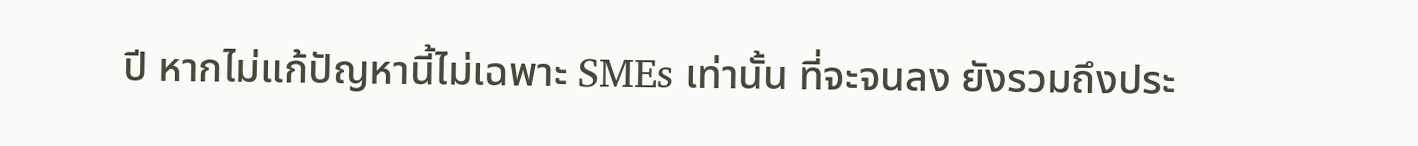ปี หากไม่แก้ปัญหานี้ไม่เฉพาะ SMEs เท่านั้น ที่จะจนลง ยังรวมถึงประ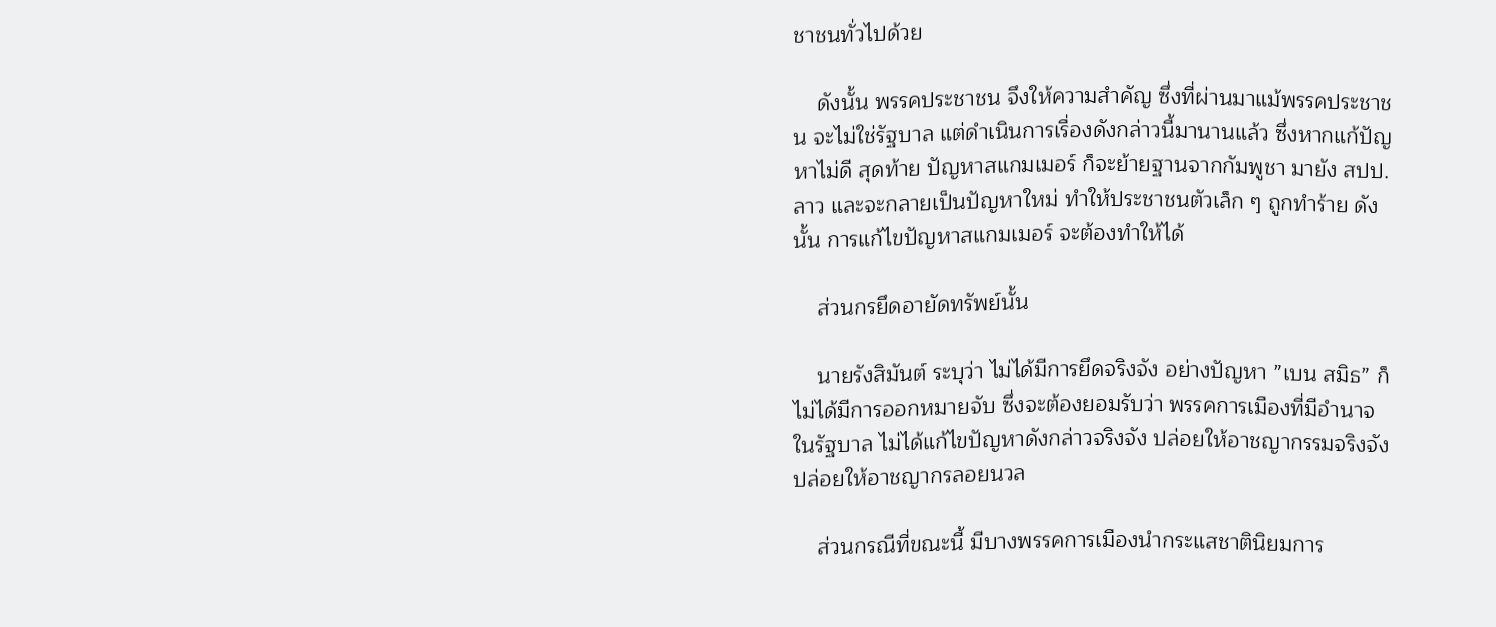ชาชนทั่วไปด้วย

    ดังนั้น พรรคประชาชน จึงให้ความสำคัญ ซึ่งที่ผ่านมาแม้พรรคประชาชน จะไม่ใช่รัฐบาล แต่ดำเนินการเรื่องดังกล่าวนี้มานานแล้ว ซึ่งหากแก้ปัญหาไม่ดี สุดท้าย ปัญหาสแกมเมอร์ ก็จะย้ายฐานจากกัมพูชา มายัง สปป.ลาว และจะกลายเป็นปัญหาใหม่ ทำให้ประชาชนตัวเล็ก ๆ ถูกทำร้าย ดังนั้น การแก้ไขปัญหาสแกมเมอร์ จะต้องทำให้ได้

    ส่วนกรยึดอายัดทรัพย์นั้น

    นายรังสิมันต์ ระบุว่า ไม่ได้มีการยึดจริงจัง อย่างปัญหา ”เบน สมิธ” ก็ไม่ได้มีการออกหมายจับ ซึ่งจะต้องยอมรับว่า พรรคการเมืองที่มีอำนาจในรัฐบาล ไม่ได้แก้ไขปัญหาดังกล่าวจริงจัง ปล่อยให้อาชญากรรมจริงจัง ปล่อยให้อาชญากรลอยนวล

    ส่วนกรณีที่ขณะนี้ มีบางพรรคการเมืองนำกระแสชาตินิยมการ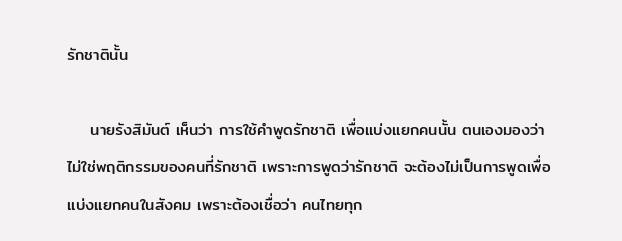รักชาตินั้น

    นายรังสิมันต์ เห็นว่า การใช้คำพูดรักชาติ เพื่อแบ่งแยกคนนั้น ตนเองมองว่า ไม่ใช่พฤติกรรมของคนที่รักชาติ เพราะการพูดว่ารักชาติ จะต้องไม่เป็นการพูดเพื่อแบ่งแยกคนในสังคม เพราะต้องเชื่อว่า คนไทยทุก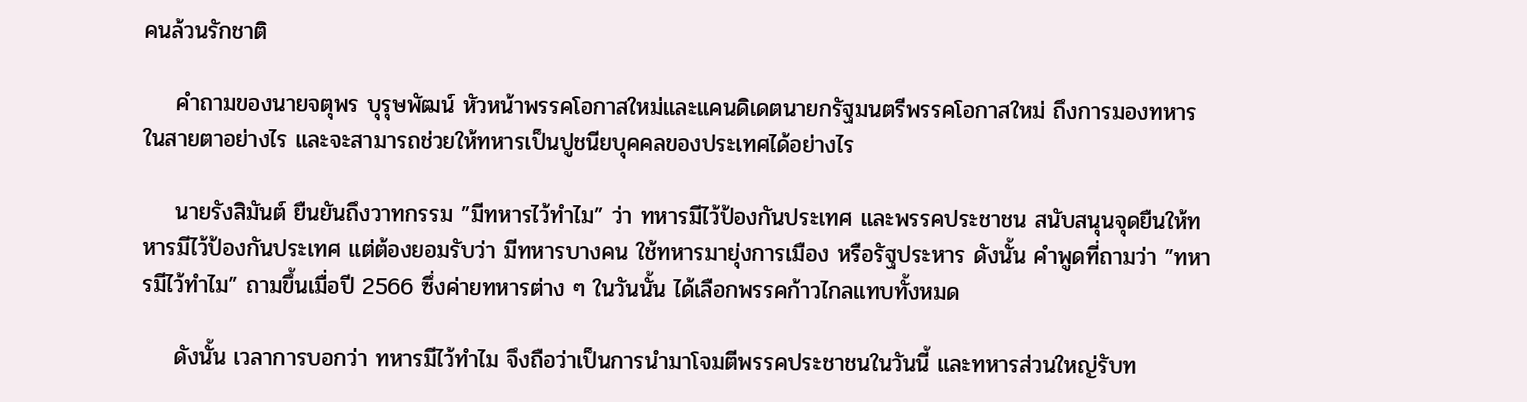คนล้วนรักชาติ

    คำถามของนายจตุพร บุรุษพัฒน์ หัวหน้าพรรคโอกาสใหม่และแคนดิเดตนายกรัฐมนตรีพรรคโอกาสใหม่ ถึงการมองทหารในสายตาอย่างไร และจะสามารถช่วยให้ทหารเป็นปูชนียบุคคลของประเทศได้อย่างไร

    นายรังสิมันต์ ยืนยันถึงวาทกรรม ”มีทหารไว้ทำไม” ว่า ทหารมีไว้ป้องกันประเทศ และพรรคประชาชน สนับสนุนจุดยืนให้ทหารมีไว้ป้องกันประเทศ แต่ต้องยอมรับว่า มีทหารบางคน ใช้ทหารมายุ่งการเมือง หรือรัฐประหาร ดังนั้น คำพูดที่ถามว่า ”ทหารมีไว้ทำไม” ถามขึ้นเมื่อปี 2566 ซึ่งค่ายทหารต่าง ๆ ในวันนั้น ได้เลือกพรรคก้าวไกลแทบทั้งหมด

    ดังนั้น เวลาการบอกว่า ทหารมีไว้ทำไม จึงถือว่าเป็นการนำมาโจมตีพรรคประชาชนในวันนี้ และทหารส่วนใหญ่รับท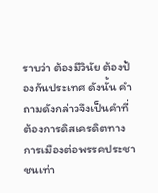ราบว่า ต้องมีวินัย ต้องป้องกันประเทศ ดังนั้น คำถามดังกล่าวจึงเป็นคำที่ต้องการดิสเครดิตทางการเมืองต่อพรรคประชาชนเท่า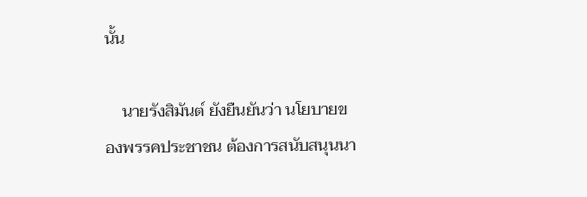นั้น

    นายรังสิมันต์ ยังยืนยันว่า นโยบายของพรรคประชาชน ต้องการสนับสนุนนา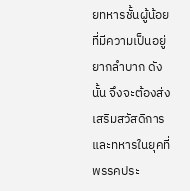ยทหารชั้นผู้น้อย ที่มีความเป็นอยู่ยากลำบาก ดังนั้น จึงจะต้องส่งเสริมสวัสดิการ และทหารในยุคที่พรรคประ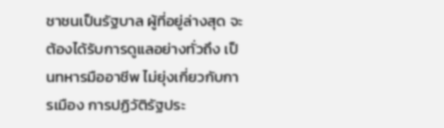ชาชนเป็นรัฐบาล ผู้ที่อยู่ล่างสุด จะต้องได้รับการดูแลอย่างทั่วถึง เป็นทหารมืออาชีพ ไม่ยุ่งเกี่ยวกับการเมือง การปฏิวัติรัฐประ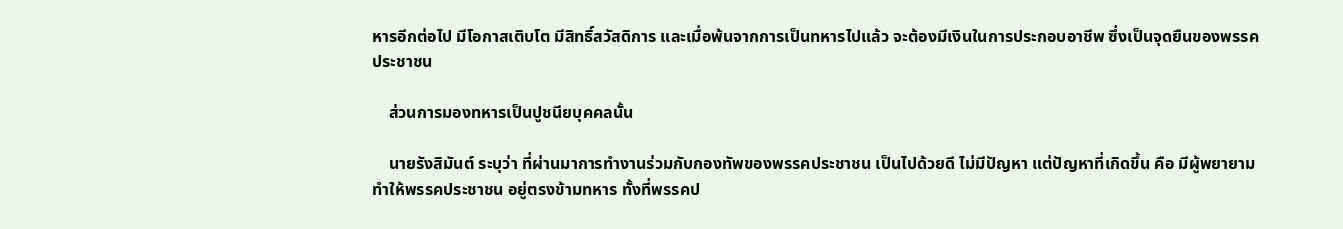หารอีกต่อไป มีโอกาสเติบโต มีสิทธิ์สวัสดิการ และเมื่อพ้นจากการเป็นทหารไปแล้ว จะต้องมีเงินในการประกอบอาชีพ ซึ่งเป็นจุดยืนของพรรคประชาชน

    ส่วนการมองทหารเป็นปูชนียบุคคลนั้น

    นายรังสิมันต์ ระบุว่า ที่ผ่านมาการทำงานร่วมกับกองทัพของพรรคประชาชน เป็นไปด้วยดี ไม่มีปัญหา แต่ปัญหาที่เกิดขึ้น คือ มีผู้พยายามทำให้พรรคประชาชน อยู่ตรงข้ามทหาร ทั้งที่พรรคป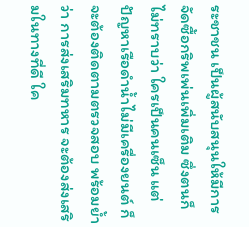ระชาชน เป็นผู้สนับสนุนให้มีการจัดซื้อกริพเพ่นเพิ่มเติม ซึ่งตนก็ไม่ทราบว่า ใครเป็นคนเซ็น แต่ปัญหาเรือดำน้ำไม่มีเครื่องยนต์ ก็จะต้องติดตามตรวจสอบ พร้อมย้ำว่า การส่งเสริมทหาร จะต้องส่งเสริมในทางที่ดี ใค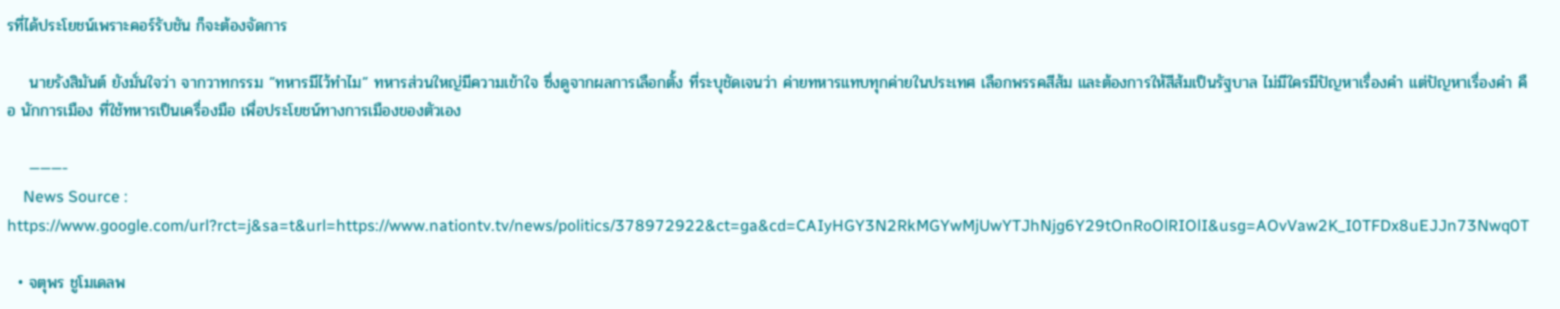รที่ได้ประโยชน์เพราะคอร์รับชัน ก็จะต้องจัดการ

    นายรังสิมันต์ ยังมั่นใจว่า จากวาทกรรม ”ทหารมีไว้ทำไม” ทหารส่วนใหญ่มีความเข้าใจ ซึ่งดูจากผลการเลือกตั้ง ที่ระบุชัดเจนว่า ค่ายทหารแทบทุกค่ายในประเทศ เลือกพรรคสีส้ม และต้องการให้สีส้มเป็นรัฐบาล ไม่มีใครมีปัญหาเรื่องคำ แต่ปัญหาเรื่องคำ คือ นักการเมือง ที่ใช้ทหารเป็นเครื่องมือ เพื่อประโยชน์ทางการเมืองของตัวเอง

    ———-
    News Source : https://www.google.com/url?rct=j&sa=t&url=https://www.nationtv.tv/news/politics/378972922&ct=ga&cd=CAIyHGY3N2RkMGYwMjUwYTJhNjg6Y29tOnRoOlRIOlI&usg=AOvVaw2K_I0TFDx8uEJJn73Nwq0T

  • จตุพร ชูโมเดลพ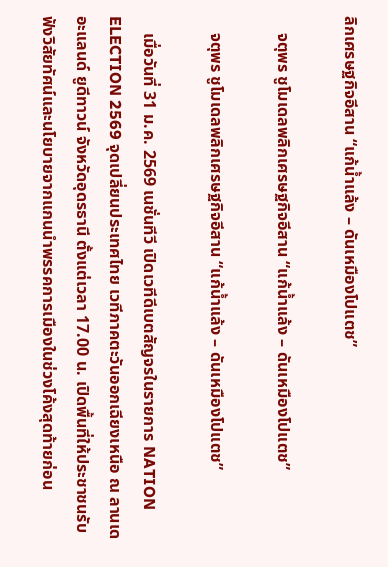ลิกเศรษฐกิจอีสาน “แก้น้ำแล้ง – ดันเหมืองโปแตช”

    จตุพร ชูโมเดลพลิกเศรษฐกิจอีสาน “แก้น้ำแล้ง – ดันเหมืองโปแตช”

    จตุพร ชูโมเดลพลิกเศรษฐกิจอีสาน “แก้น้ำแล้ง – ดันเหมืองโปแตช”

    เมื่อวันที่ 31 ม.ค. 2569 เนชั่นทีวี เปิดเวทีดีเบตสัญจรในรายการ NATION ELECTION 2569 จุดเปลี่ยนประเทศไทย เวทีภาคตะวันออกเฉียงเหนือ ณ ลานเดอะแลนด์ ยูดีทาวน์ จังหวัดอุดรธานี ตั้งแต่เวลา 17.00 น. เปิดพื้นที่ให้ประชาชนรับฟังวิสัยทัศน์และนโยบายจากแกนนำพรรคการเมืองในช่วงโค้งสุดท้ายก่อน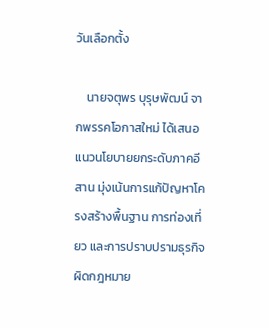วันเลือกตั้ง

    นายจตุพร บุรุษพัฒน์ จากพรรคโอกาสใหม่ ได้เสนอแนวนโยบายยกระดับภาคอีสาน มุ่งเน้นการแก้ปัญหาโครงสร้างพื้นฐาน การท่องเที่ยว และการปราบปรามธุรกิจผิดกฎหมาย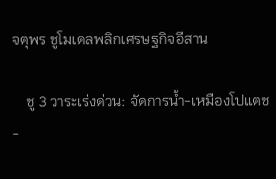จตุพร ชูโมเดลพลิกเศรษฐกิจอีสาน

    ชู 3 วาระเร่งด่วน: จัดการน้ำ-เหมืองโปแตช-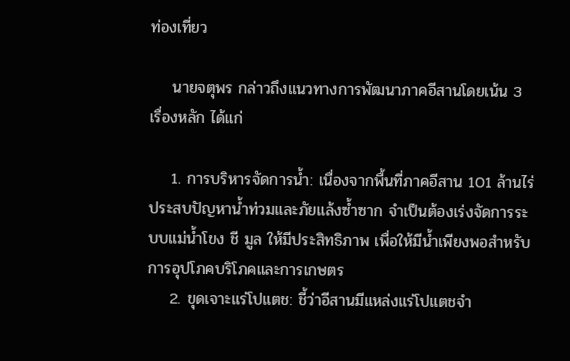ท่องเที่ยว

    นายจตุพร กล่าวถึงแนวทางการพัฒนาภาคอีสานโดยเน้น 3 เรื่องหลัก ได้แก่

    1. การบริหารจัดการน้ำ: เนื่องจากพื้นที่ภาคอีสาน 101 ล้านไร่ ประสบปัญหาน้ำท่วมและภัยแล้งซ้ำซาก จำเป็นต้องเร่งจัดการระบบแม่น้ำโขง ชี มูล ให้มีประสิทธิภาพ เพื่อให้มีน้ำเพียงพอสำหรับการอุปโภคบริโภคและการเกษตร
    2. ขุดเจาะแร่โปแตช: ชี้ว่าอีสานมีแหล่งแร่โปแตชจำ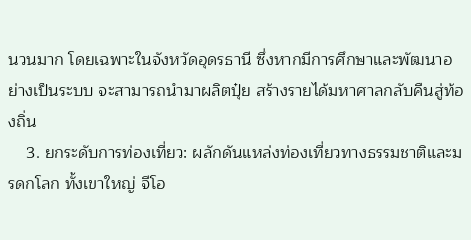นวนมาก โดยเฉพาะในจังหวัดอุดรธานี ซึ่งหากมีการศึกษาและพัฒนาอย่างเป็นระบบ จะสามารถนำมาผลิตปุ๋ย สร้างรายได้มหาศาลกลับคืนสู่ท้องถิ่น
    3. ยกระดับการท่องเที่ยว: ผลักดันแหล่งท่องเที่ยวทางธรรมชาติและมรดกโลก ทั้งเขาใหญ่ จีโอ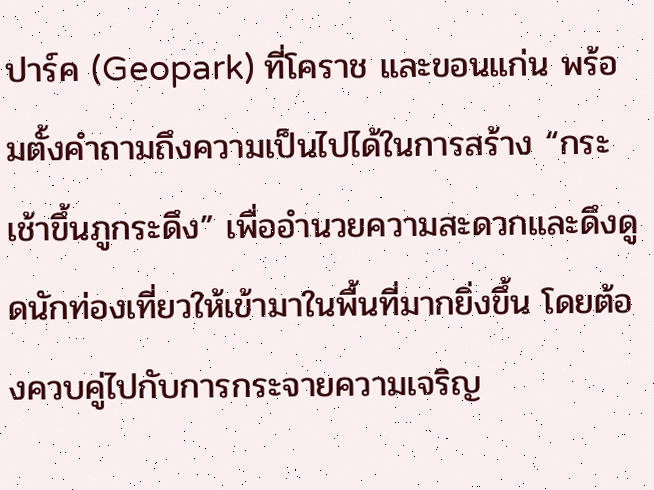ปาร์ค (Geopark) ที่โคราช และขอนแก่น พร้อมตั้งคำถามถึงความเป็นไปได้ในการสร้าง “กระเช้าขึ้นภูกระดึง” เพื่ออำนวยความสะดวกและดึงดูดนักท่องเที่ยวให้เข้ามาในพื้นที่มากยิ่งขึ้น โดยต้องควบคู่ไปกับการกระจายความเจริญ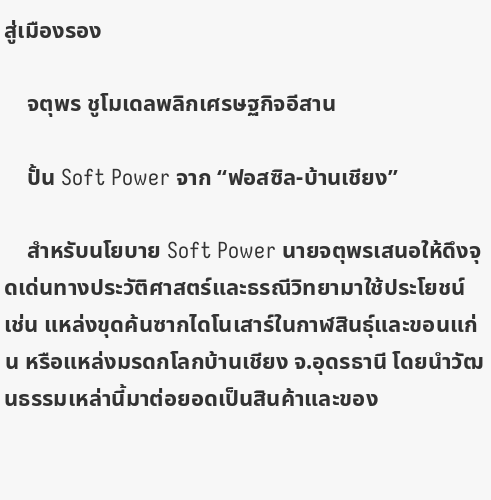สู่เมืองรอง

    จตุพร ชูโมเดลพลิกเศรษฐกิจอีสาน

    ปั้น Soft Power จาก “ฟอสซิล-บ้านเชียง”

    สำหรับนโยบาย Soft Power นายจตุพรเสนอให้ดึงจุดเด่นทางประวัติศาสตร์และธรณีวิทยามาใช้ประโยชน์ เช่น แหล่งขุดค้นซากไดโนเสาร์ในกาฬสินธุ์และขอนแก่น หรือแหล่งมรดกโลกบ้านเชียง จ.อุดรธานี โดยนำวัฒนธรรมเหล่านี้มาต่อยอดเป็นสินค้าและของ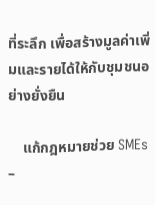ที่ระลึก เพื่อสร้างมูลค่าเพิ่มและรายได้ให้กับชุมชนอย่างยั่งยืน

    แก้กฎหมายช่วย SMEs –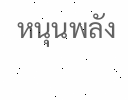หนุนพลัง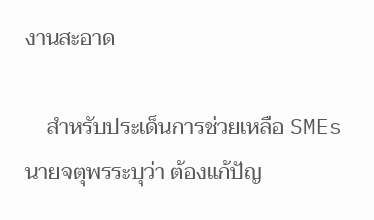งานสะอาด

    สำหรับประเด็นการช่วยเหลือ SMEs นายจตุพรระบุว่า ต้องแก้ปัญ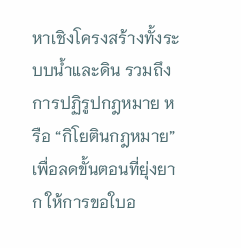หาเชิงโครงสร้างทั้งระบบน้ำและดิน รวมถึงการปฏิรูปกฎหมาย หรือ “กิโยตินกฎหมาย” เพื่อลดขั้นตอนที่ยุ่งยาก ให้การขอใบอ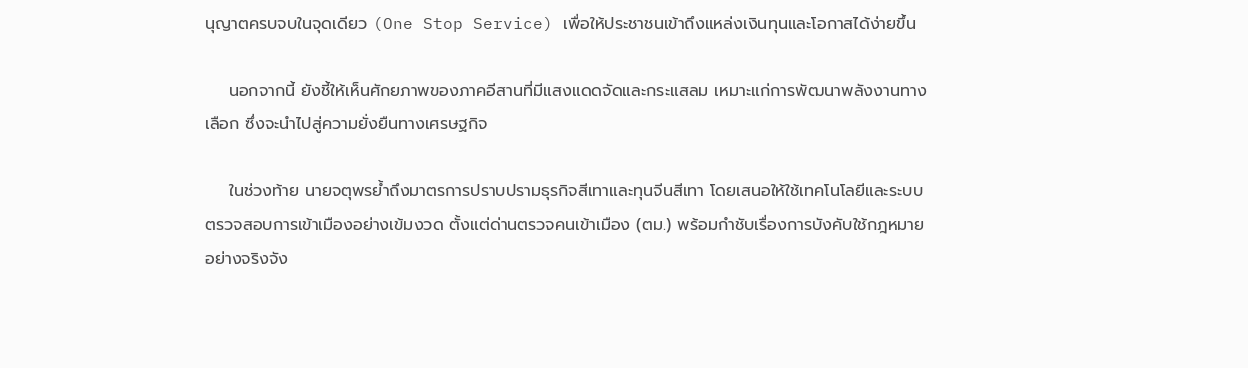นุญาตครบจบในจุดเดียว (One Stop Service) เพื่อให้ประชาชนเข้าถึงแหล่งเงินทุนและโอกาสได้ง่ายขึ้น

    นอกจากนี้ ยังชี้ให้เห็นศักยภาพของภาคอีสานที่มีแสงแดดจัดและกระแสลม เหมาะแก่การพัฒนาพลังงานทางเลือก ซึ่งจะนำไปสู่ความยั่งยืนทางเศรษฐกิจ

    ในช่วงท้าย นายจตุพรย้ำถึงมาตรการปราบปรามธุรกิจสีเทาและทุนจีนสีเทา โดยเสนอให้ใช้เทคโนโลยีและระบบตรวจสอบการเข้าเมืองอย่างเข้มงวด ตั้งแต่ด่านตรวจคนเข้าเมือง (ตม.) พร้อมกำชับเรื่องการบังคับใช้กฎหมายอย่างจริงจัง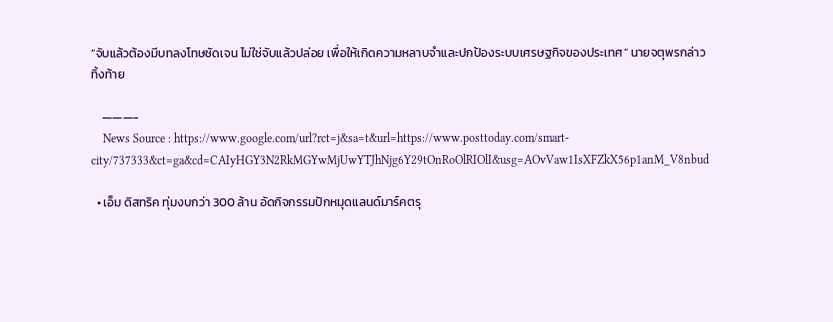“จับแล้วต้องมีบทลงโทษชัดเจน ไม่ใช่จับแล้วปล่อย เพื่อให้เกิดความหลาบจำและปกป้องระบบเศรษฐกิจของประเทศ” นายจตุพรกล่าวทิ้งท้าย

    ———-
    News Source : https://www.google.com/url?rct=j&sa=t&url=https://www.posttoday.com/smart-city/737333&ct=ga&cd=CAIyHGY3N2RkMGYwMjUwYTJhNjg6Y29tOnRoOlRIOlI&usg=AOvVaw1IsXFZkX56p1anM_V8nbud

  • เอ็ม ดิสทริค ทุ่มงบกว่า 300 ล้าน อัดกิจกรรมปักหมุดแลนด์มาร์คตรุ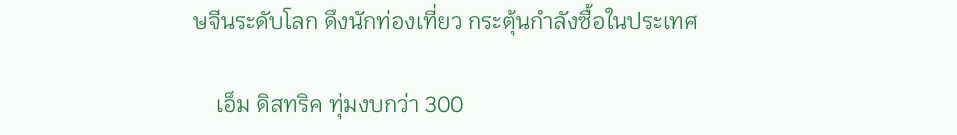ษจีนระดับโลก ดึงนักท่องเที่ยว กระตุ้นกำลังซื้อในประเทศ

    เอ็ม ดิสทริค ทุ่มงบกว่า 300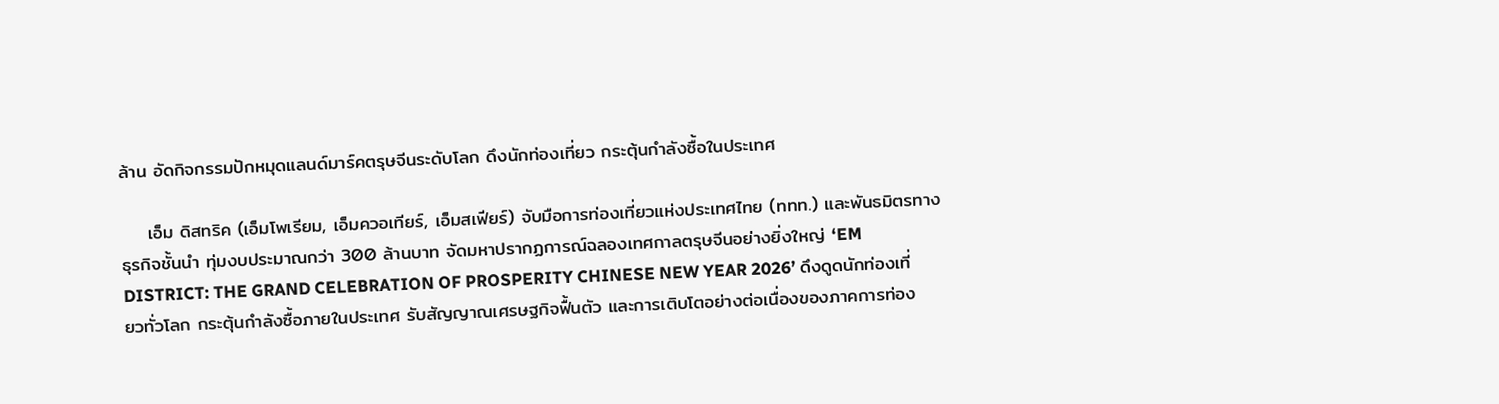ล้าน อัดกิจกรรมปักหมุดแลนด์มาร์คตรุษจีนระดับโลก ดึงนักท่องเที่ยว กระตุ้นกำลังซื้อในประเทศ

    เอ็ม ดิสทริค (เอ็มโพเรียม, เอ็มควอเทียร์, เอ็มสเฟียร์) จับมือการท่องเที่ยวแห่งประเทศไทย (ททท.) และพันธมิตรทางธุรกิจชั้นนำ ทุ่มงบประมาณกว่า 300 ล้านบาท จัดมหาปรากฏการณ์ฉลองเทศกาลตรุษจีนอย่างยิ่งใหญ่ ‘EM DISTRICT: THE GRAND CELEBRATION OF PROSPERITY CHINESE NEW YEAR 2026’ ดึงดูดนักท่องเที่ยวทั่วโลก กระตุ้นกำลังซื้อภายในประเทศ รับสัญญาณเศรษฐกิจฟื้นตัว และการเติบโตอย่างต่อเนื่องของภาคการท่อง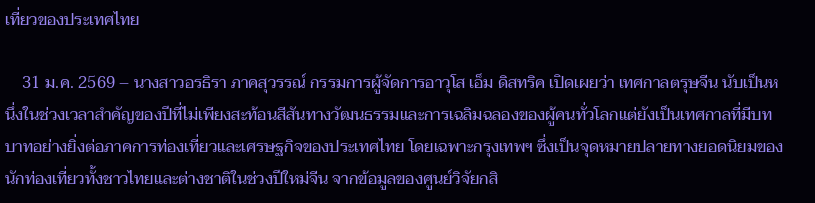เที่ยวของประเทศไทย

    31 ม.ค. 2569 – นางสาวอรธิรา ภาคสุวรรณ์ กรรมการผู้จัดการอาวุโส เอ็ม ดิสทริค เปิดเผยว่า เทศกาลตรุษจีน นับเป็นหนึ่งในช่วงเวลาสำคัญของปีที่ไม่เพียงสะท้อนสีสันทางวัฒนธรรมและการเฉลิมฉลองของผู้คนทั่วโลกแต่ยังเป็นเทศกาลที่มีบทบาทอย่างยิ่งต่อภาคการท่องเที่ยวและเศรษฐกิจของประเทศไทย โดยเฉพาะกรุงเทพฯ ซึ่งเป็นจุดหมายปลายทางยอดนิยมของนักท่องเที่ยวทั้งชาวไทยและต่างชาติในช่วงปีใหม่จีน จากข้อมูลของศูนย์วิจัยกสิ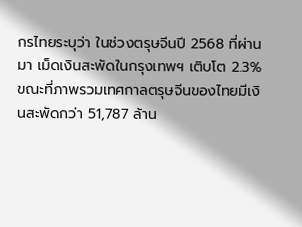กรไทยระบุว่า ในช่วงตรุษจีนปี 2568 ที่ผ่านมา เม็ดเงินสะพัดในกรุงเทพฯ เติบโต 2.3% ขณะที่ภาพรวมเทศกาลตรุษจีนของไทยมีเงินสะพัดกว่า 51,787 ล้าน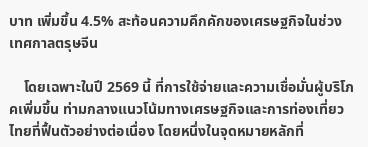บาท เพิ่มขึ้น 4.5% สะท้อนความคึกคักของเศรษฐกิจในช่วงเทศกาลตรุษจีน

    โดยเฉพาะในปี 2569 นี้ ที่การใช้จ่ายและความเชื่อมั่นผู้บริโภคเพิ่มขึ้น ท่ามกลางแนวโน้มทางเศรษฐกิจและการท่องเที่ยวไทยที่ฟื้นตัวอย่างต่อเนื่อง โดยหนึ่งในจุดหมายหลักที่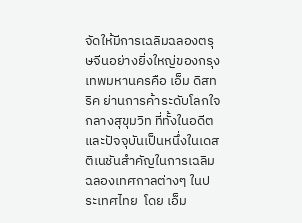จัดให้มีการเฉลิมฉลองตรุษจีนอย่างยิ่งใหญ่ของกรุงเทพมหานครคือ เอ็ม ดิสทริค ย่านการค้าระดับโลกใจกลางสุขุมวิท ที่ทั้งในอดีตและปัจจุบันเป็นหนึ่งในเดสติเนชันสำคัญในการเฉลิมฉลองเทศกาลต่างๆ ในประเทศไทย  โดย เอ็ม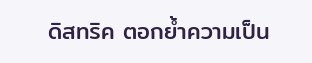ดิสทริค ตอกย้ำความเป็น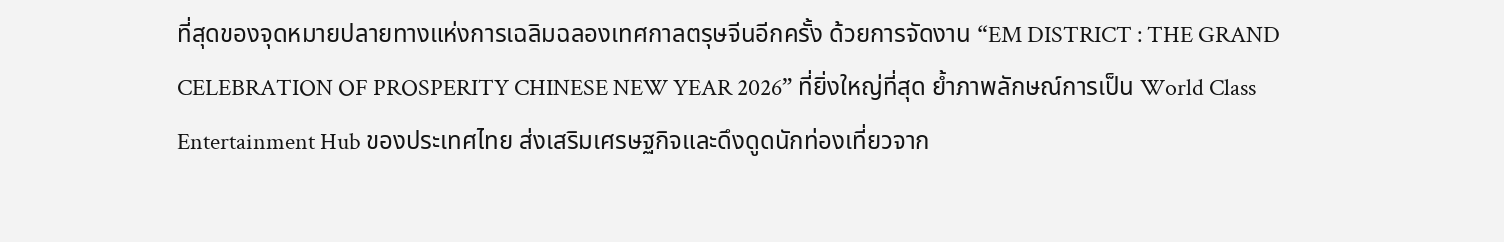ที่สุดของจุดหมายปลายทางแห่งการเฉลิมฉลองเทศกาลตรุษจีนอีกครั้ง ด้วยการจัดงาน “EM DISTRICT : THE GRAND CELEBRATION OF PROSPERITY CHINESE NEW YEAR 2026” ที่ยิ่งใหญ่ที่สุด ย้ำภาพลักษณ์การเป็น World Class Entertainment Hub ของประเทศไทย ส่งเสริมเศรษฐกิจและดึงดูดนักท่องเที่ยวจาก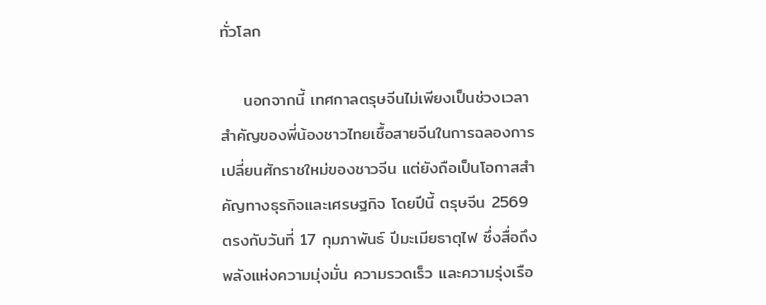ทั่วโลก

    นอกจากนี้ เทศกาลตรุษจีนไม่เพียงเป็นช่วงเวลาสำคัญของพี่น้องชาวไทยเชื้อสายจีนในการฉลองการเปลี่ยนศักราชใหม่ของชาวจีน แต่ยังถือเป็นโอกาสสำคัญทางธุรกิจและเศรษฐกิจ โดยปีนี้ ตรุษจีน 2569 ตรงกับวันที่ 17 กุมภาพันธ์ ปีมะเมียธาตุไฟ ซึ่งสื่อถึงพลังแห่งความมุ่งมั่น ความรวดเร็ว และความรุ่งเรือ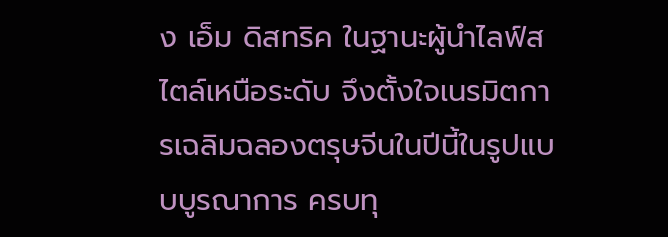ง เอ็ม ดิสทริค ในฐานะผู้นำไลฟ์สไตล์เหนือระดับ จึงตั้งใจเนรมิตการเฉลิมฉลองตรุษจีนในปีนี้ในรูปแบบบูรณาการ ครบทุ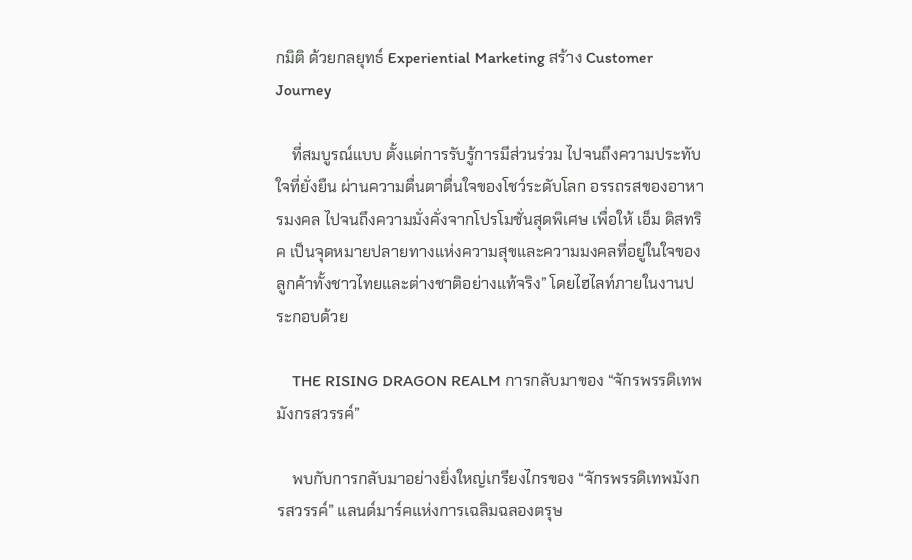กมิติ ด้วยกลยุทธ์ Experiential Marketing สร้าง Customer Journey

    ที่สมบูรณ์แบบ ตั้งแต่การรับรู้การมีส่วนร่วม ไปจนถึงความประทับใจที่ยั่งยืน ผ่านความตื่นตาตื่นใจของโชว์ระดับโลก อรรถรสของอาหารมงคล ไปจนถึงความมั่งคั่งจากโปรโมชั่นสุดพิเศษ เพื่อให้ เอ็ม ดิสทริค เป็นจุดหมายปลายทางแห่งความสุขและความมงคลที่อยู่ในใจของลูกค้าทั้งชาวไทยและต่างชาติอย่างแท้จริง” โดยไฮไลท์ภายในงานประกอบด้วย

    THE RISING DRAGON REALM การกลับมาของ “จักรพรรดิเทพมังกรสวรรค์”

    พบกับการกลับมาอย่างยิ่งใหญ่เกรียงไกรของ “จักรพรรดิเทพมังกรสวรรค์” แลนด์มาร์คแห่งการเฉลิมฉลองตรุษ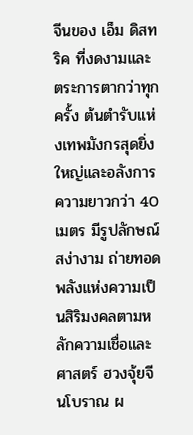จีนของ เอ็ม ดิสทริค ที่งดงามและตระการตากว่าทุกครั้ง ต้นตำรับแห่งเทพมังกรสุดยิ่งใหญ่และอลังการ ความยาวกว่า 40 เมตร มีรูปลักษณ์สง่างาม ถ่ายทอดพลังแห่งความเป็นสิริมงคลตามหลักความเชื่อและศาสตร์ ฮวงจุ้ยจีนโบราณ ผ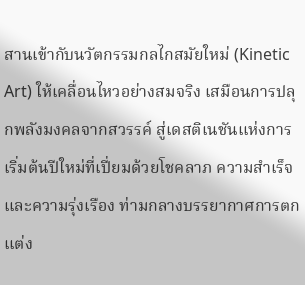สานเข้ากับนวัตกรรมกลไกสมัยใหม่ (Kinetic Art) ให้เคลื่อนไหวอย่างสมจริง เสมือนการปลุกพลังมงคลจากสวรรค์ สู่เดสติเนชันแห่งการเริ่มต้นปีใหม่ที่เปี่ยมด้วยโชคลาภ ความสำเร็จ และความรุ่งเรือง ท่ามกลางบรรยากาศการตกแต่ง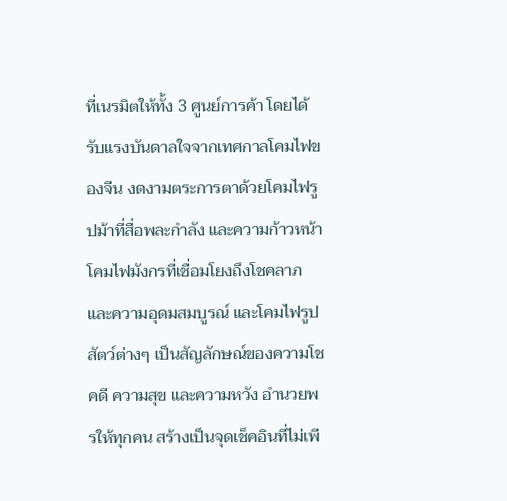ที่เนรมิตให้ทั้ง 3 ศูนย์การค้า โดยได้รับแรงบันดาลใจจากเทศกาลโคมไฟของจีน งดงามตระการตาด้วยโคมไฟรูปม้าที่สื่อพละกำลัง และความก้าวหน้า โคมไฟมังกรที่เชื่อมโยงถึงโชคลาภและความอุดมสมบูรณ์ และโคมไฟรูปสัตว์ต่างๆ เป็นสัญลักษณ์ของความโชคดี ความสุข และความหวัง อำนวยพรให้ทุกคน สร้างเป็นจุดเช็คอินที่ไม่เพี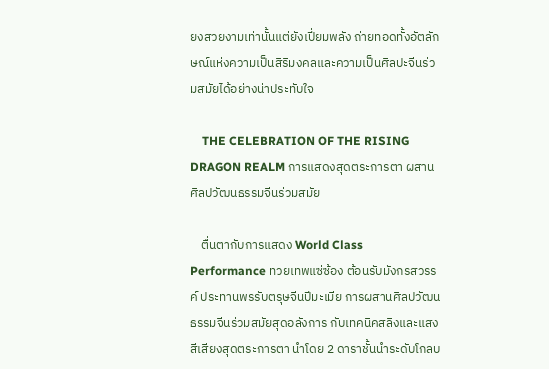ยงสวยงามเท่านั้นแต่ยังเปี่ยมพลัง ถ่ายทอดทั้งอัตลักษณ์แห่งความเป็นสิริมงคลและความเป็นศิลปะจีนร่วมสมัยได้อย่างน่าประทับใจ

    THE CELEBRATION OF THE RISING DRAGON REALM การแสดงสุดตระการตา ผสานศิลปวัฒนธรรมจีนร่วมสมัย

    ตื่นตากับการแสดง World Class Performance ทวยเทพแซ่ซ้อง ต้อนรับมังกรสวรรค์ ประทานพรรับตรุษจีนปีมะเมีย การผสานศิลปวัฒนธรรมจีนร่วมสมัยสุดอลังการ กับเทคนิคสลิงและแสงสีเสียงสุดตระการตา นำโดย 2 ดาราชั้นนำระดับโกลบ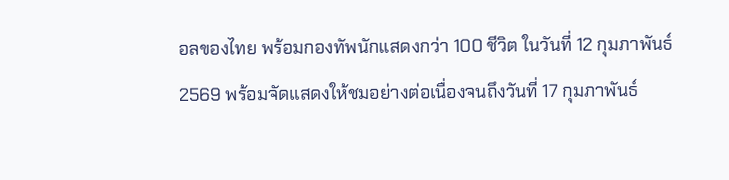อลของไทย พร้อมกองทัพนักแสดงกว่า 100 ชีวิต ในวันที่ 12 กุมภาพันธ์ 2569 พร้อมจัดแสดงให้ชมอย่างต่อเนื่องจนถึงวันที่ 17 กุมภาพันธ์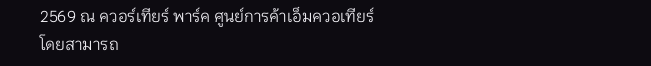2569 ณ ควอร์เทียร์ พาร์ค ศูนย์การค้าเอ็มควอเทียร์ โดยสามารถ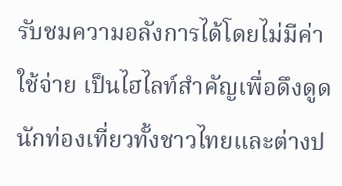รับชมความอลังการได้โดยไม่มีค่าใช้จ่าย เป็นไฮไลท์สำคัญเพื่อดึงดูดนักท่องเที่ยวทั้งชาวไทยและต่างป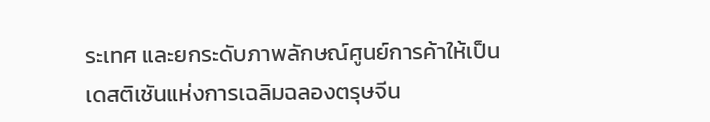ระเทศ และยกระดับภาพลักษณ์ศูนย์การค้าให้เป็นเดสติเชันแห่งการเฉลิมฉลองตรุษจีน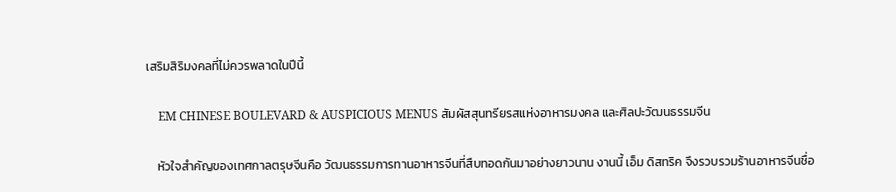เสริมสิริมงคลที่ไม่ควรพลาดในปีนี้

    EM CHINESE BOULEVARD & AUSPICIOUS MENUS สัมผัสสุนทรียรสแห่งอาหารมงคล และศิลปะวัฒนธรรมจีน

    หัวใจสำคัญของเทศกาลตรุษจีนคือ วัฒนธรรมการทานอาหารจีนที่สืบทอดกันมาอย่างยาวนาน งานนี้ เอ็ม ดิสทริค จึงรวบรวมร้านอาหารจีนชื่อ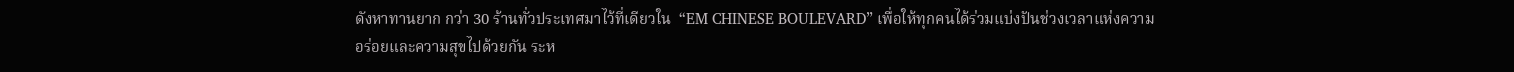ดังหาทานยาก กว่า 30 ร้านทั่วประเทศมาไว้ที่เดียวใน  “EM CHINESE BOULEVARD” เพื่อให้ทุกคนได้ร่วมแบ่งปันช่วงเวลาแห่งความอร่อยและความสุขไปด้วยกัน ระห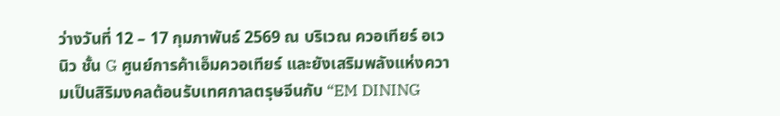ว่างวันที่ 12 – 17 กุมภาพันธ์ 2569 ณ บริเวณ ควอเทียร์ อเวนิว ชั้น G ศูนย์การค้าเอ็มควอเทียร์ และยังเสริมพลังแห่งความเป็นสิริมงคลต้อนรับเทศกาลตรุษจีนกับ “EM DINING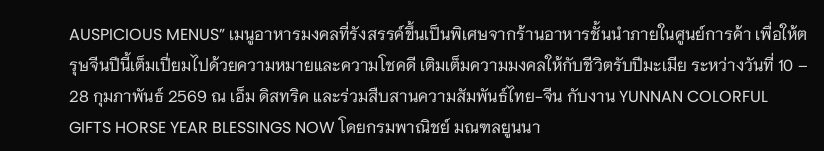AUSPICIOUS MENUS” เมนูอาหารมงคลที่รังสรรค์ขึ้นเป็นพิเศษจากร้านอาหารชั้นนำภายในศูนย์การค้า เพื่อให้ตรุษจีนปีนี้เต็มเปี่ยมไปด้วยความหมายและความโชคดี เติมเต็มความมงคลให้กับชีวิตรับปีมะเมีย ระหว่างวันที่ 10 – 28 กุมภาพันธ์ 2569 ณ เอ็ม ดิสทริค และร่วมสืบสานความสัมพันธ์ไทย-จีน กับงาน YUNNAN COLORFUL GIFTS HORSE YEAR BLESSINGS NOW โดยกรมพาณิชย์ มณฑลยูนนา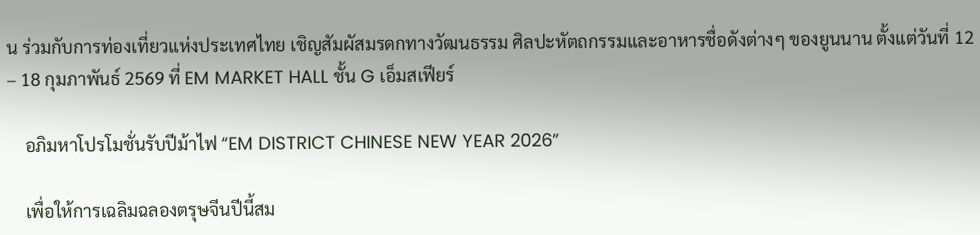น ร่วมกับการท่องเที่ยวแห่งประเทศไทย เชิญสัมผัสมรดกทางวัฒนธรรม ศิลปะหัตถกรรมและอาหารชื่อดังต่างๆ ของยูนนาน ตั้งแต่วันที่ 12 – 18 กุมภาพันธ์ 2569 ที่ EM MARKET HALL ชั้น G เอ็มสเฟียร์

    อภิมหาโปรโมชั่นรับปีม้าไฟ “EM DISTRICT CHINESE NEW YEAR 2026”

    เพื่อให้การเฉลิมฉลองตรุษจีนปีนี้สม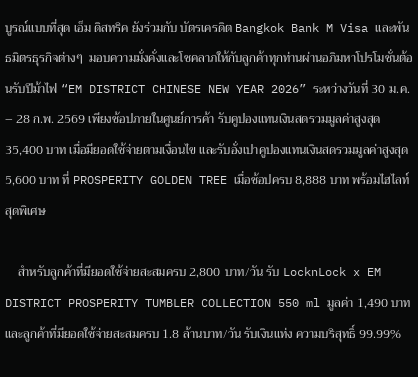บูรณ์แบบที่สุด เอ็ม ดิสทริค ยังร่วมกับ บัตรเครดิต Bangkok Bank M Visa และพันธมิตรธุรกิจต่างๆ  มอบความมั่งคั่งและโชคลาภให้กับลูกค้าทุกท่านผ่านอภิมหาโปรโมชั่นต้อนรับปีม้าไฟ “EM DISTRICT CHINESE NEW YEAR 2026” ระหว่างวันที่ 30 ม.ค. – 28 ก.พ. 2569 เพียงช้อปภายในศูนย์การค้า รับคูปองแทนเงินสดรวมมูลค่าสูงสุด 35,400 บาท เมื่อมียอดใช้จ่ายตามเงื่อนไข และรับอั่งเปาคูปองแทนเงินสดรวมมูลค่าสูงสุด 5,600 บาท ที่ PROSPERITY GOLDEN TREE เมื่อช้อปครบ 8,888 บาท พร้อมไฮไลท์สุดพิเศษ

    สำหรับลูกค้าที่มียอดใช้จ่ายสะสมครบ 2,800 บาท/วัน รับ LocknLock x EM DISTRICT PROSPERITY TUMBLER COLLECTION 550 ml มูลค่า 1,490 บาท และลูกค้าที่มียอดใช้จ่ายสะสมครบ 1.8 ล้านบาท/วัน รับเงินแท่ง ความบริสุทธิ์ 99.99%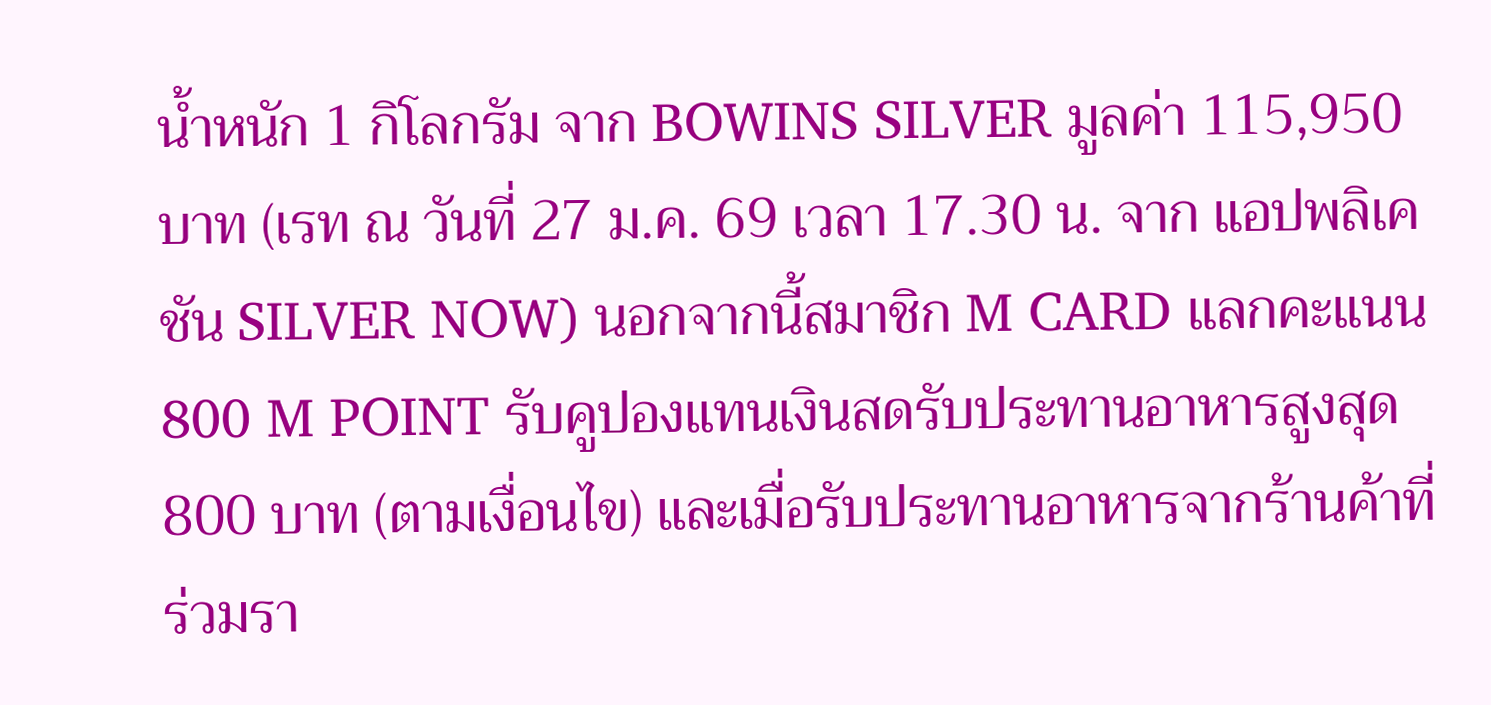น้ำหนัก 1 กิโลกรัม จาก BOWINS SILVER มูลค่า 115,950 บาท (เรท ณ วันที่ 27 ม.ค. 69 เวลา 17.30 น. จาก แอปพลิเคชัน SILVER NOW) นอกจากนี้สมาชิก M CARD แลกคะแนน 800 M POINT รับคูปองแทนเงินสดรับประทานอาหารสูงสุด 800 บาท (ตามเงื่อนไข) และเมื่อรับประทานอาหารจากร้านค้าที่ร่วมรา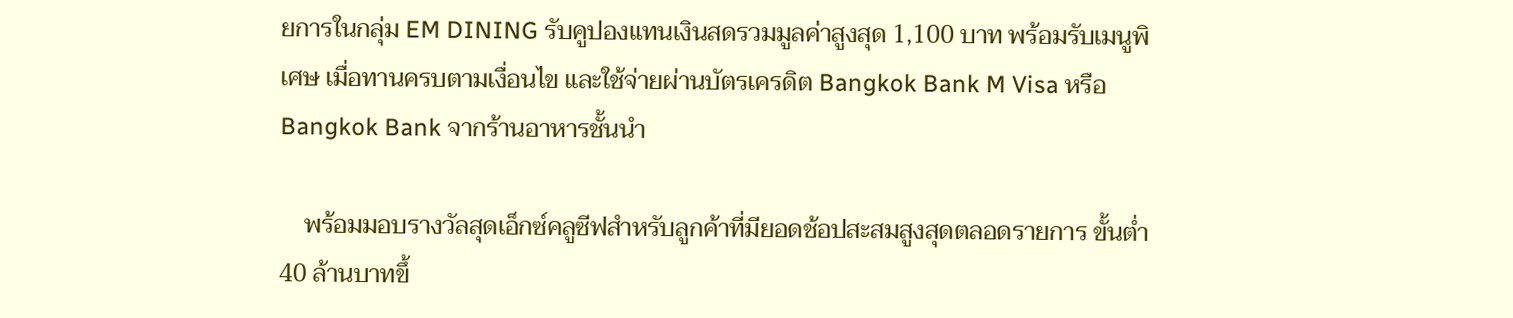ยการในกลุ่ม EM DINING รับคูปองแทนเงินสดรวมมูลค่าสูงสุด 1,100 บาท พร้อมรับเมนูพิเศษ เมื่อทานครบตามเงื่อนไข และใช้จ่ายผ่านบัตรเครดิต Bangkok Bank M Visa หรือBangkok Bank จากร้านอาหารชั้นนำ

    พร้อมมอบรางวัลสุดเอ็กซ์คลูซีฟสำหรับลูกค้าที่มียอดช้อปสะสมสูงสุดตลอดรายการ ขั้นต่ำ 40 ล้านบาทขึ้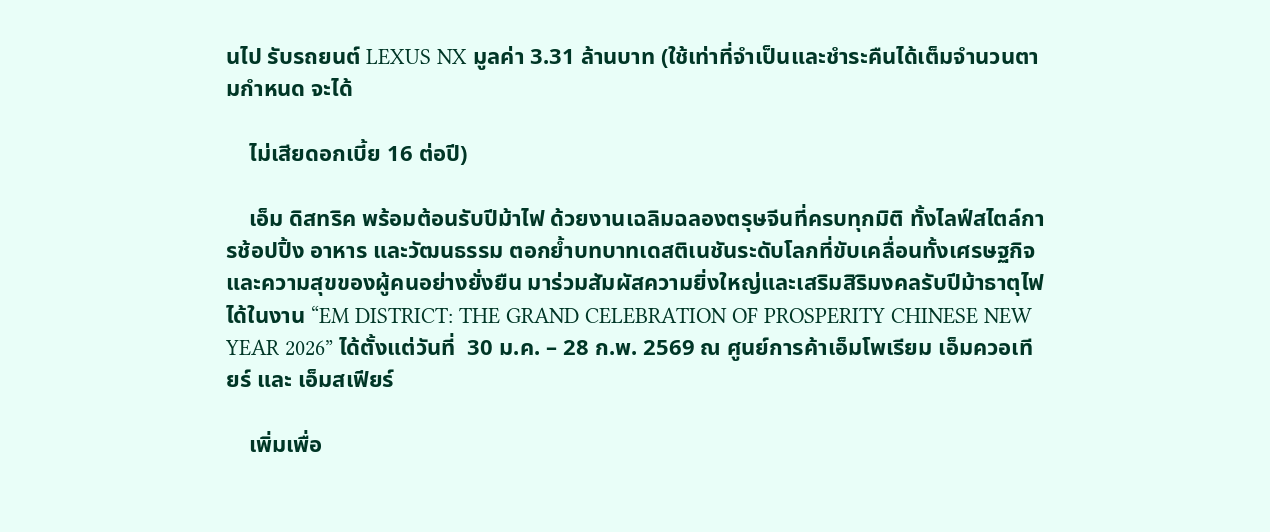นไป รับรถยนต์ LEXUS NX มูลค่า 3.31 ล้านบาท (ใช้เท่าที่จําเป็นและชําระคืนได้เต็มจํานวนตามกําหนด จะได้

    ไม่เสียดอกเบี้ย 16 ต่อปี)

    เอ็ม ดิสทริค พร้อมต้อนรับปีม้าไฟ ด้วยงานเฉลิมฉลองตรุษจีนที่ครบทุกมิติ ทั้งไลฟ์สไตล์การช้อปปิ้ง อาหาร และวัฒนธรรม ตอกย้ำบทบาทเดสติเนชันระดับโลกที่ขับเคลื่อนทั้งเศรษฐกิจและความสุขของผู้คนอย่างยั่งยืน มาร่วมสัมผัสความยิ่งใหญ่และเสริมสิริมงคลรับปีม้าธาตุไฟได้ในงาน “EM DISTRICT: THE GRAND CELEBRATION OF PROSPERITY CHINESE NEW YEAR 2026” ได้ตั้งแต่วันที่  30 ม.ค. – 28 ก.พ. 2569 ณ ศูนย์การค้าเอ็มโพเรียม เอ็มควอเทียร์ และ เอ็มสเฟียร์

    เพิ่มเพื่อ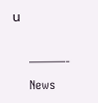น

    ———-
    News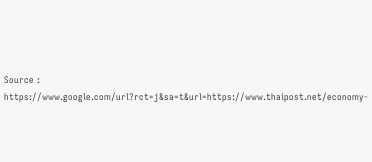Source : https://www.google.com/url?rct=j&sa=t&url=https://www.thaipost.net/economy-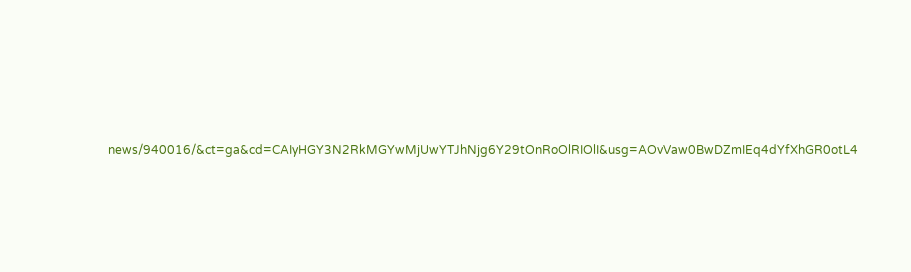news/940016/&ct=ga&cd=CAIyHGY3N2RkMGYwMjUwYTJhNjg6Y29tOnRoOlRIOlI&usg=AOvVaw0BwDZmIEq4dYfXhGR0otL4